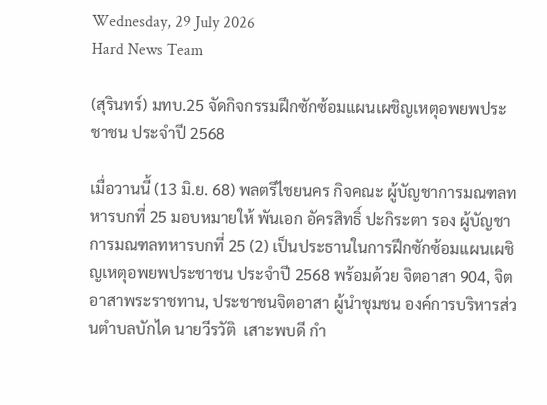Wednesday, 29 July 2026
Hard News Team

(สุรินทร์) มทบ.25 จัดกิจกรรมฝึกซักซ้อมแผนเผชิญเหตุอพยพประชาชน ประจำปี 2568

เมื่อวานนี้ (13 มิ.ย. 68) พลตรีไชยนคร กิจคณะ ผู้บัญชาการมณฑลทหารบกที่ 25 มอบหมายให้ พันเอก อัครสิทธิ์ ปะกิระตา รอง ผู้บัญชาการมณฑลทหารบกที่ 25 (2) เป็นประธานในการฝึกซักซ้อมแผนเผชิญเหตุอพยพประชาชน ประจำปี 2568 พร้อมด้วย จิตอาสา 904, จิตอาสาพระราชทาน, ประชาชนจิตอาสา ผู้นำชุมชน องค์การบริหารส่วนตำบลบักได นายวีรวัติ  เสาะพบดี กำ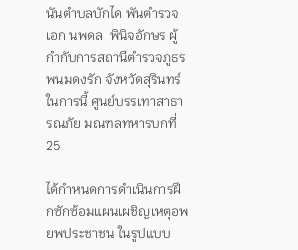นันตำบลบักได พันตำรวจเอก นพดล  พินิจอักษร ผู้กำกับการสถานีตำรวจภูธรพนมดงรัก จังหวัดสุรินทร์ ในการนี้ ศูนย์บรรเทาสาธารณภัย มณฑลทหารบกที่ 25

ได้กำหนดการดำเนินการฝึกซักซ้อมแผนเผชิญเหตุอพยพประชาชน ในรูปแบบ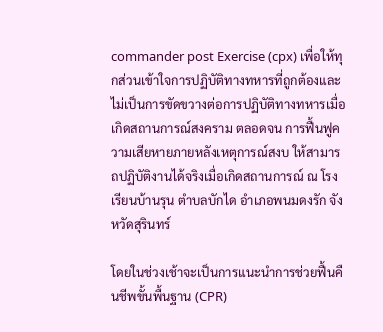commander post Exercise (cpx) เพื่อให้ทุกส่วนเข้าใจการปฏิบัติทางทหารที่ถูกต้องและไม่เป็นการขัดขวางต่อการปฏิบัติทางทหารเมื่อเกิดสถานการณ์สงคราม ตลอดจน การฟื้นฟูความเสียหายภายหลังเหตุการณ์สงบ ให้สามารถปฏิบัติงานได้จริงเมื่อเกิดสถานการณ์ ณ โรงเรียนบ้านรุน ตำบลบักได อำเภอพนมดงรัก จังหวัดสุรินทร์

โดยในช่วงเช้าจะเป็นการแนะนำการช่วยฟื้นคืนชีพขั้นพื้นฐาน (CPR)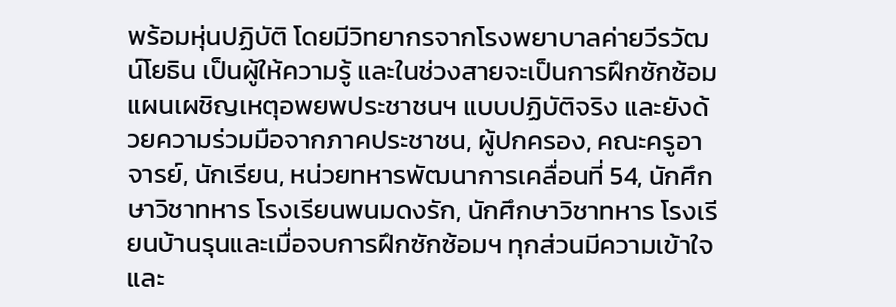พร้อมหุ่นปฏิบัติ โดยมีวิทยากรจากโรงพยาบาลค่ายวีรวัฒน์โยธิน เป็นผู้ให้ความรู้ และในช่วงสายจะเป็นการฝึกซักซ้อมแผนเผชิญเหตุอพยพประชาชนฯ แบบปฏิบัติจริง และยังด้วยความร่วมมือจากภาคประชาชน, ผู้ปกครอง, คณะครูอาจารย์, นักเรียน, หน่วยทหารพัฒนาการเคลื่อนที่ 54, นักศึกษาวิชาทหาร โรงเรียนพนมดงรัก, นักศึกษาวิชาทหาร โรงเรียนบ้านรุนและเมื่อจบการฝึกซักซ้อมฯ ทุกส่วนมีความเข้าใจและ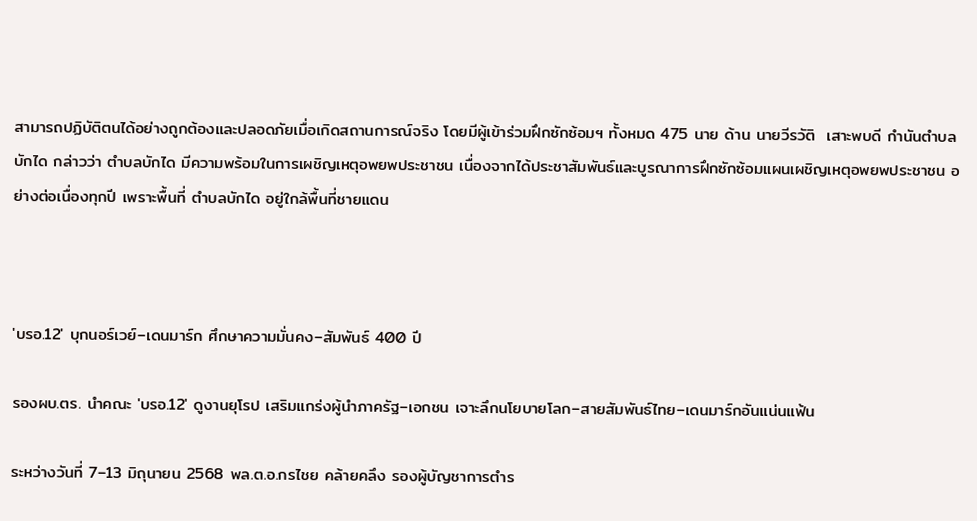สามารถปฏิบัติตนได้อย่างถูกต้องและปลอดภัยเมื่อเกิดสถานการณ์จริง โดยมีผู้เข้าร่วมฝึกซักซ้อมฯ ทั้งหมด 475 นาย ด้าน นายวีรวัติ  เสาะพบดี กำนันตำบลบักได กล่าวว่า ตำบลบักได มีความพร้อมในการเผชิญเหตุอพยพประชาชน เนื่องจากได้ประชาสัมพันธ์และบูรณาการฝึกซักซ้อมแผนเผชิญเหตุอพยพประชาชน อย่างต่อเนื่องทุกปี เพราะพื้นที่ ตำบลบักได อยู่ใกล้พื้นที่ชายแดน



'บรอ.12' บุกนอร์เวย์–เดนมาร์ก ศึกษาความมั่นคง–สัมพันธ์ 400 ปี

รองผบ.ตร. นำคณะ 'บรอ.12' ดูงานยุโรป เสริมแกร่งผู้นำภาครัฐ–เอกชน เจาะลึกนโยบายโลก–สายสัมพันธ์ไทย–เดนมาร์กอันแน่นแฟ้น

ระหว่างวันที่ 7–13 มิถุนายน 2568 พล.ต.อ.กรไชย คล้ายคลึง รองผู้บัญชาการตำร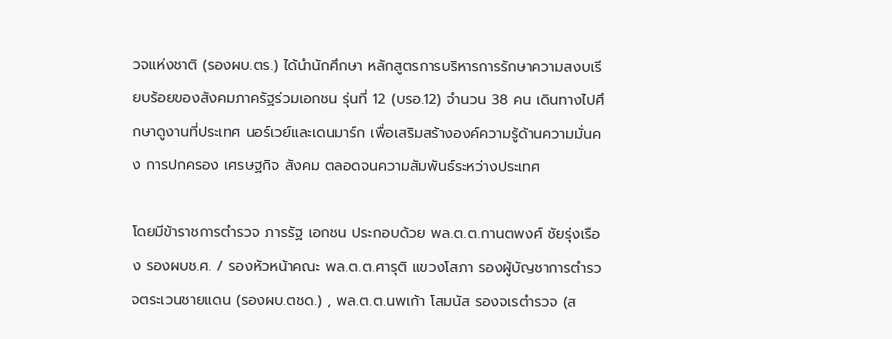วจแห่งชาติ (รองผบ.ตร.) ได้นำนักศึกษา หลักสูตรการบริหารการรักษาความสงบเรียบร้อยของสังคมภาครัฐร่วมเอกชน รุ่นที่ 12 (บรอ.12) จำนวน 38 คน เดินทางไปศึกษาดูงานที่ประเทศ นอร์เวย์และเดนมาร์ก เพื่อเสริมสร้างองค์ความรู้ด้านความมั่นคง การปกครอง เศรษฐกิจ สังคม ตลอดจนความสัมพันธ์ระหว่างประเทศ

โดยมีข้าราชการตำรวจ ภารรัฐ เอกชน ประกอบด้วย พล.ต.ต.กานตพงศ์ ชัยรุ่งเรือง รองผบช.ศ. / รองหัวหน้าคณะ พล.ต.ต.ศารุติ แขวงโสภา รองผู้บัญชาการตำรวจตระเวนชายแดน (รองผบ.ตชด.) , พล.ต.ต.นพเก้า โสมนัส รองจเรตำรวจ (ส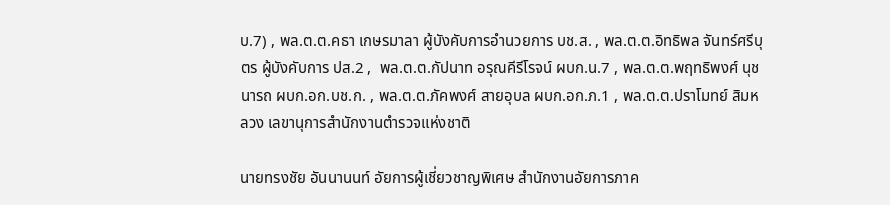บ.7) , พล.ต.ต.คธา เกษรมาลา ผู้บังคับการอำนวยการ บช.ส. , พล.ต.ต.อิทธิพล จันทร์ศรีบุตร ผู้บังคับการ ปส.2 ,  พล.ต.ต.กัปนาท อรุณคีรีโรจน์ ผบก.น.7 , พล.ต.ต.พฤทธิพงศ์ นุชนารถ ผบก.อก.บช.ก. , พล.ต.ต.ภัคพงศ์ สายอุบล ผบก.อก.ภ.1 , พล.ต.ต.ปราโมทย์ สิมหลวง เลขานุการสำนักงานตำรวจแห่งชาติ

นายทรงชัย อันนานนท์ อัยการผู้เชี่ยวชาญพิเศษ สำนักงานอัยการภาค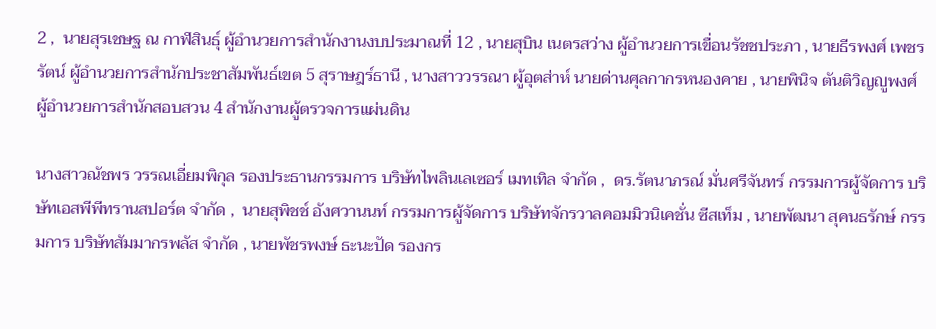2 ,  นายสุรเชษฐ ณ กาฬสินธุ์ ผู้อำนวยการสำนักงานงบประมาณที่ 12 , นายสุบิน เนตรสว่าง ผู้อำนวยการเขื่อนรัชชประภา , นายธีรพงศ์ เพชรรัตน์ ผู้อำนวยการสำนักประชาสัมพันธ์เขต 5 สุราษฎร์ธานี , นางสาววรรณา ผู้อุตส่าห์ นายด่านศุลกากรหนองคาย , นายพินิจ ตันติวิญญูพงศ์ ผู้อำนวยการสำนักสอบสวน 4 สำนักงานผู้ตรวจการแผ่นดิน

นางสาวณัชพร วรรณเอี่ยมพิกุล รองประธานกรรมการ บริษัทไพลินเลเซอร์ เมทเทิล จำกัด ,  ดร.รัตนาภรณ์ มั่นศรีจันทร์ กรรมการผู้จัดการ บริษัทเอสพีพีทรานสปอร์ต จำกัด ,  นายสุพิชช์ อังศวานนท์ กรรมการผู้จัดการ บริษัทจักรวาลคอมมิวนิเคชั่น ซีสเท็ม , นายพัฒนา สุคนธรักษ์ กรรมการ บริษัทสัมมากรพลัส จำกัด , นายพัชรพงษ์ ธะนะปัด รองกร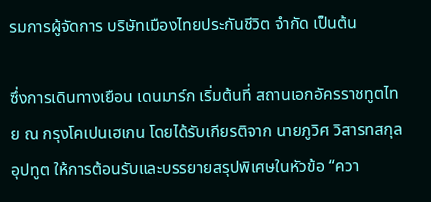รมการผู้จัดการ บริษัทเมืองไทยประกันชีวิต จำกัด เป็นต้น

ซึ่งการเดินทางเยือน เดนมาร์ก เริ่มต้นที่ สถานเอกอัครราชทูตไทย ณ กรุงโคเปนเฮเกน โดยได้รับเกียรติจาก นายภูวิศ วิสารทสกุล อุปทูต ให้การต้อนรับและบรรยายสรุปพิเศษในหัวข้อ “ควา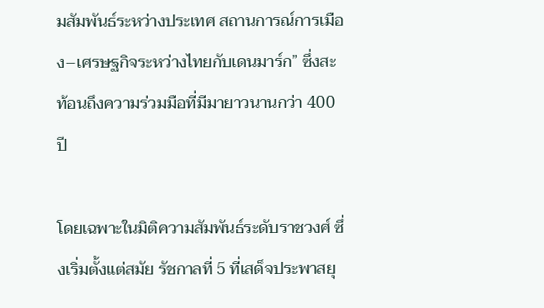มสัมพันธ์ระหว่างประเทศ สถานการณ์การเมือง–เศรษฐกิจระหว่างไทยกับเดนมาร์ก” ซึ่งสะท้อนถึงความร่วมมือที่มีมายาวนานกว่า 400 ปี

โดยเฉพาะในมิติความสัมพันธ์ระดับราชวงศ์ ซึ่งเริ่มตั้งแต่สมัย รัชกาลที่ 5 ที่เสด็จประพาสยุ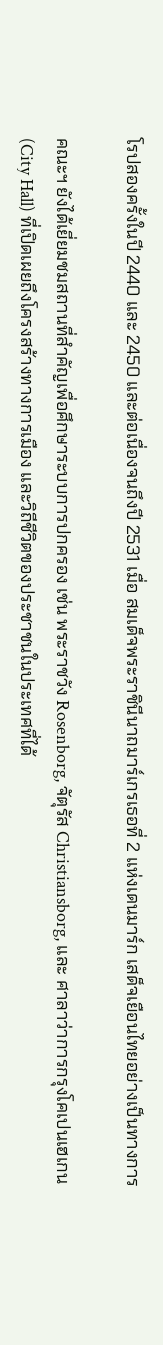โรปสองครั้งในปี 2440 และ 2450 และต่อเนื่องจนถึงปี 2531 เมื่อ สมเด็จพระราชินีนาถมาร์เกรเธอที่ 2 แห่งเดนมาร์ก เสด็จเยือนไทยอย่างเป็นทางการ

คณะฯ ยังได้เยี่ยมชมสถานที่สำคัญเพื่อศึกษาระบบการปกครอง เช่น พระราชวัง Rosenborg, จัตุรัส Christiansborg, และ ศาลาว่าการกรุงโคเปนเฮเกน (City Hall) ที่เปิดเผยถึงโครงสร้างทางการเมือง และวิถีชีวิตของประชาชนในประเทศที่ได้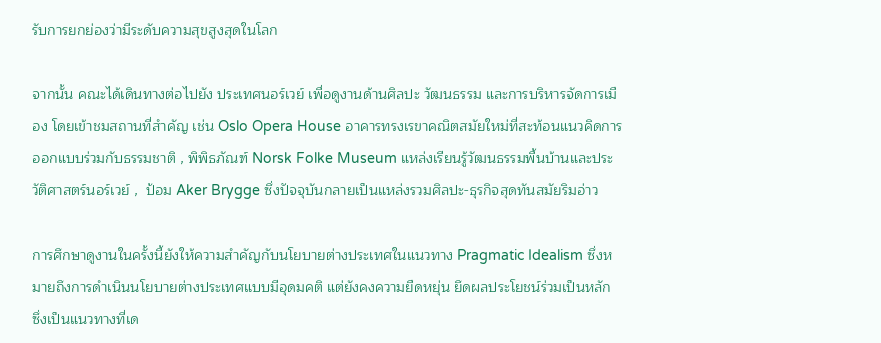รับการยกย่องว่ามีระดับความสุขสูงสุดในโลก

จากนั้น คณะได้เดินทางต่อไปยัง ประเทศนอร์เวย์ เพื่อดูงานด้านศิลปะ วัฒนธรรม และการบริหารจัดการเมือง โดยเข้าชมสถานที่สำคัญ เช่น Oslo Opera House อาคารทรงเรขาคณิตสมัยใหม่ที่สะท้อนแนวคิดการออกแบบร่วมกับธรรมชาติ , พิพิธภัณฑ์ Norsk Folke Museum แหล่งเรียนรู้วัฒนธรรมพื้นบ้านและประวัติศาสตร์นอร์เวย์ ,  ป้อม Aker Brygge ซึ่งปัจจุบันกลายเป็นแหล่งรวมศิลปะ-ธุรกิจสุดทันสมัยริมอ่าว

การศึกษาดูงานในครั้งนี้ยังให้ความสำคัญกับนโยบายต่างประเทศในแนวทาง Pragmatic Idealism ซึ่งหมายถึงการดำเนินนโยบายต่างประเทศแบบมีอุดมคติ แต่ยังคงความยืดหยุ่น ยึดผลประโยชน์ร่วมเป็นหลัก ซึ่งเป็นแนวทางที่เด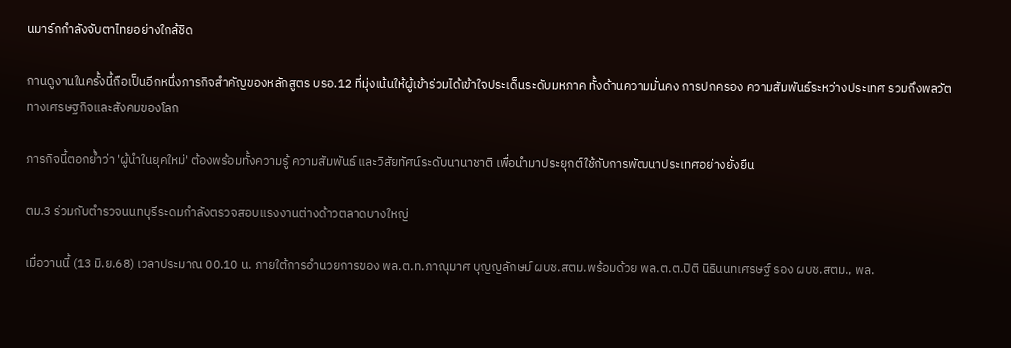นมาร์กกำลังจับตาไทยอย่างใกล้ชิด

กานดูงานในครั้งนี้ถือเป็นอีกหนึ่งภารกิจสำคัญของหลักสูตร บรอ.12 ที่มุ่งเน้นให้ผู้เข้าร่วมได้เข้าใจประเด็นระดับมหภาค ทั้งด้านความมั่นคง การปกครอง ความสัมพันธ์ระหว่างประเทศ รวมถึงพลวัตทางเศรษฐกิจและสังคมของโลก

ภารกิจนี้ตอกย้ำว่า 'ผู้นำในยุคใหม่' ต้องพร้อมทั้งความรู้ ความสัมพันธ์ และวิสัยทัศน์ระดับนานาชาติ เพื่อนำมาประยุกต์ใช้กับการพัฒนาประเทศอย่างยั่งยืน

ตม.3 ร่วมกับตำรวจนนทบุรีระดมกำลังตรวจสอบแรงงานต่างด้าวตลาดบางใหญ่

เมื่อวานนี้ (13 มิ.ย.68) เวลาประมาณ 00.10 น. ภายใต้การอำนวยการของ พล.ต.ท.ภาณุมาศ บุญญลักษม์ ผบช.สตม.พร้อมด้วย พล.ต.ต.ปิติ นิธินนทเศรษฐ์ รอง ผบช.สตม., พล.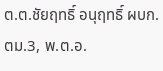ต.ต.ชัยฤทธิ์ อนุฤทธิ์ ผบก.ตม.3, พ.ต.อ.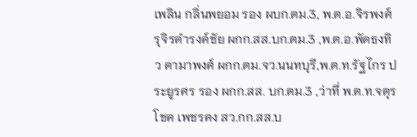เพลิน กลิ่นพยอม รอง ผบก.ตม.3, พ.ต.อ.จิรพงศ์ รุจิรดำรงค์ชัย ผกก.สส.บก.ตม.3 ,พ.ต.อ.พัดธงทิว ดามาพงศ์ ผกก.ตม.จว.นนทบุรี,พ.ต.ท.รัฐไกร ประยูรศร รอง ผกก.สส. บก.ตม.3 ,ว่าที่ พ.ต.ท.จตุรโชค เพชรคง สว.กก.สส.บ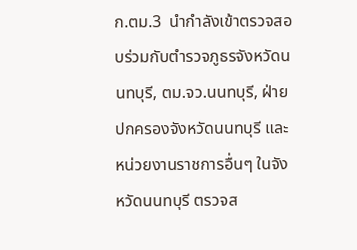ก.ตม.3  นำกำลังเข้าตรวจสอบร่วมกับตำรวจภูธรจังหวัดนนทบุรี, ตม.จว.นนทบุรี, ฝ่ายปกครองจังหวัดนนทบุรี และหน่วยงานราชการอื่นๆ ในจังหวัดนนทบุรี ตรวจส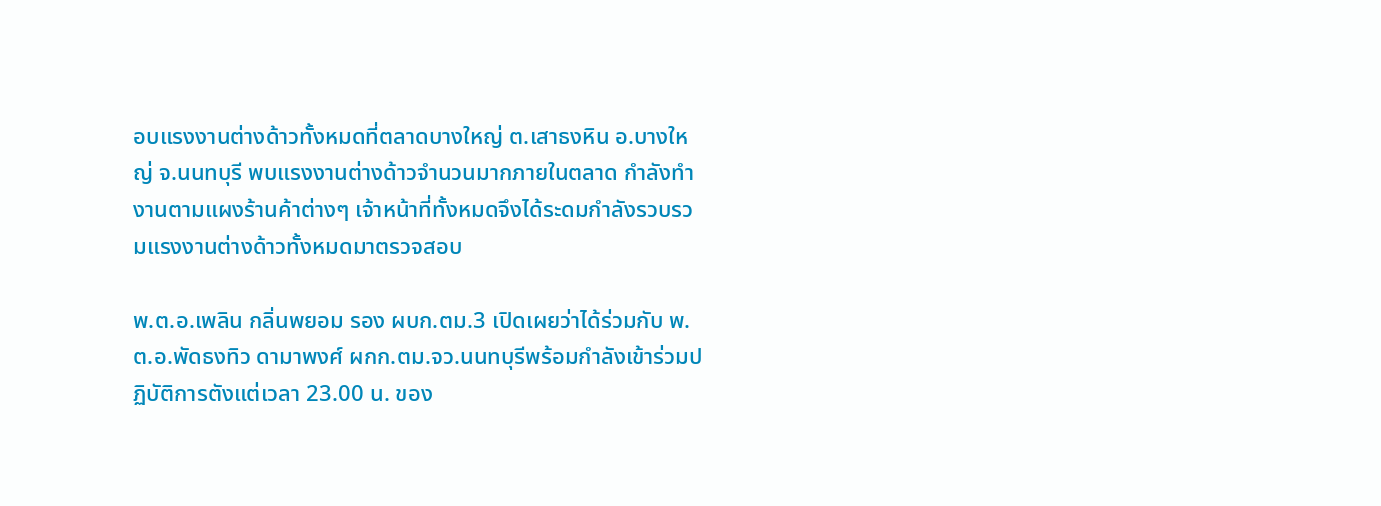อบแรงงานต่างด้าวทั้งหมดที่ตลาดบางใหญ่ ต.เสาธงหิน อ.บางใหญ่ จ.นนทบุรี พบแรงงานต่างด้าวจำนวนมากภายในตลาด กำลังทำงานตามแผงร้านค้าต่างๆ เจ้าหน้าที่ทั้งหมดจึงได้ระดมกำลังรวบรวมแรงงานต่างด้าวทั้งหมดมาตรวจสอบ

พ.ต.อ.เพลิน กลิ่นพยอม รอง ผบก.ตม.3 เปิดเผยว่าได้ร่วมกับ พ.ต.อ.พัดธงทิว ดามาพงศ์ ผกก.ตม.จว.นนทบุรีพร้อมกำลังเข้าร่วมปฏิบัติการตังแต่เวลา 23.00 น. ของ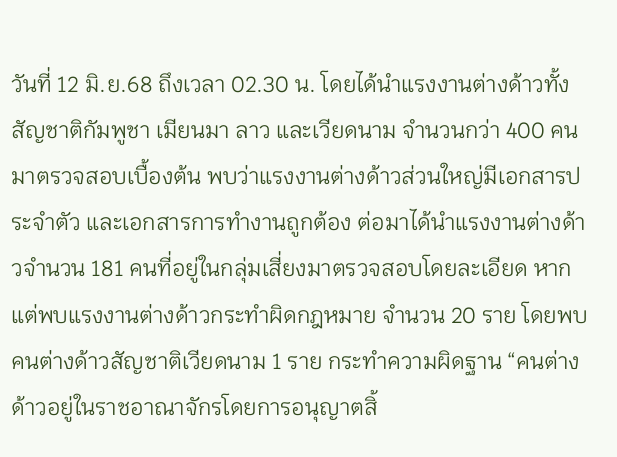วันที่ 12 มิ.ย.68 ถึงเวลา 02.30 น. โดยได้นำแรงงานต่างด้าวทั้งสัญชาติกัมพูชา เมียนมา ลาว และเวียดนาม จำนวนกว่า 400 คน มาตรวจสอบเบื้องต้น พบว่าแรงงานต่างด้าวส่วนใหญ่มีเอกสารประจำตัว และเอกสารการทำงานถูกต้อง ต่อมาได้นำแรงงานต่างด้าวจำนวน 181 คนที่อยู่ในกลุ่มเสี่ยงมาตรวจสอบโดยละเอียด หากแต่พบแรงงานต่างด้าวกระทำผิดกฎหมาย จำนวน 20 ราย โดยพบคนต่างด้าวสัญชาติเวียดนาม 1 ราย กระทำความผิดฐาน “คนต่างด้าวอยู่ในราชอาณาจักรโดยการอนุญาตสิ้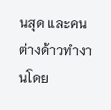นสุด และคนต่างด้าวทำงานโดย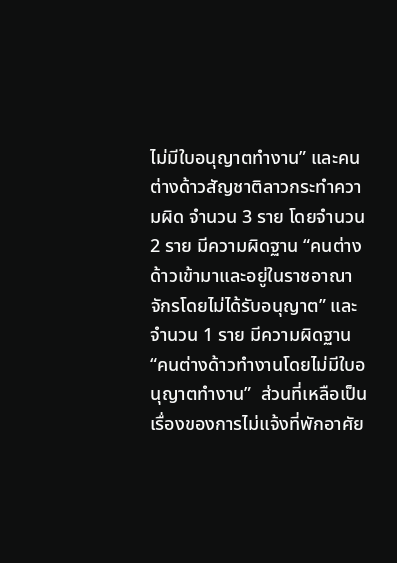ไม่มีใบอนุญาตทำงาน” และคนต่างด้าวสัญชาติลาวกระทำความผิด จำนวน 3 ราย โดยจำนวน 2 ราย มีความผิดฐาน “คนต่างด้าวเข้ามาและอยู่ในราชอาณาจักรโดยไม่ได้รับอนุญาต” และจำนวน 1 ราย มีความผิดฐาน “คนต่างด้าวทำงานโดยไม่มีใบอนุญาตทำงาน”  ส่วนที่เหลือเป็นเรื่องของการไม่แจ้งที่พักอาศัย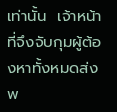เท่านั้น  เจ้าหน้าที่จึงจับกุมผู้ต้องหาทั้งหมดส่งพ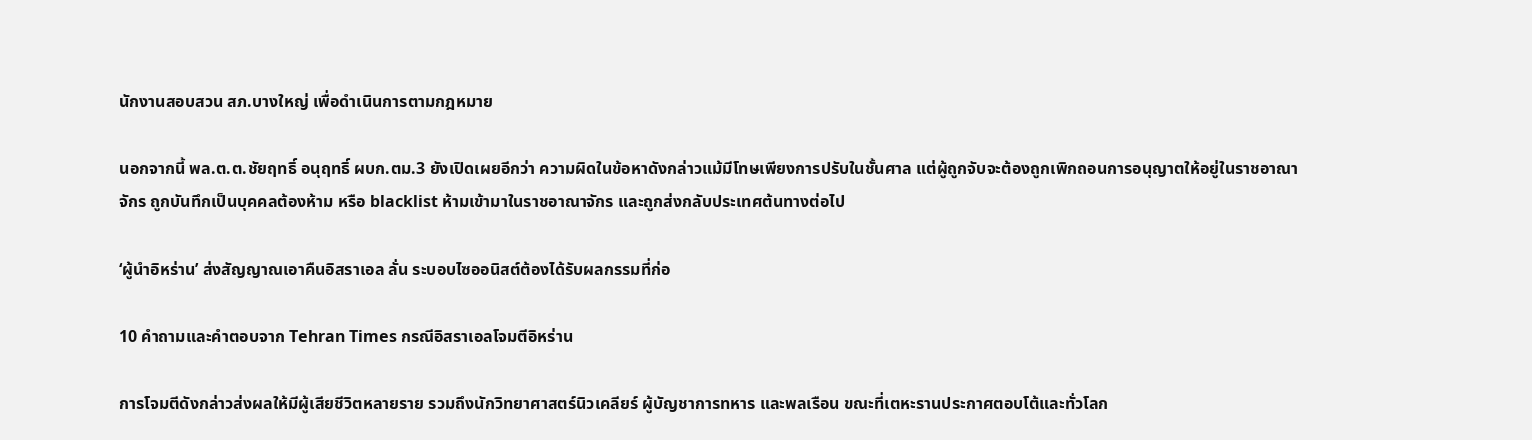นักงานสอบสวน สภ.บางใหญ่ เพื่อดำเนินการตามกฎหมาย

นอกจากนี้ พล.ต.ต.ชัยฤทธิ์ อนุฤทธิ์ ผบก.ตม.3 ยังเปิดเผยอีกว่า ความผิดในข้อหาดังกล่าวแม้มีโทษเพียงการปรับในชั้นศาล แต่ผู้ถูกจับจะต้องถูกเพิกถอนการอนุญาตให้อยู่ในราชอาณาจักร ถูกบันทึกเป็นบุคคลต้องห้าม หรือ blacklist ห้ามเข้ามาในราชอาณาจักร และถูกส่งกลับประเทศต้นทางต่อไป

‘ผู้นำอิหร่าน’ ส่งสัญญาณเอาคืนอิสราเอล ลั่น ระบอบไซออนิสต์ต้องได้รับผลกรรมที่ก่อ

10 คำถามและคำตอบจาก Tehran Times กรณีอิสราเอลโจมตีอิหร่าน

การโจมตีดังกล่าวส่งผลให้มีผู้เสียชีวิตหลายราย รวมถึงนักวิทยาศาสตร์นิวเคลียร์ ผู้บัญชาการทหาร และพลเรือน ขณะที่เตหะรานประกาศตอบโต้และทั่วโลก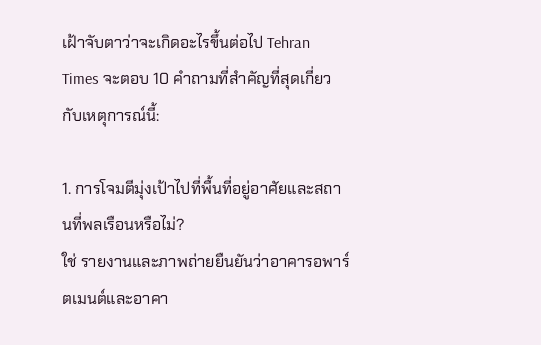เฝ้าจับตาว่าจะเกิดอะไรขึ้นต่อไป Tehran Times จะตอบ 10 คำถามที่สำคัญที่สุดเกี่ยวกับเหตุการณ์นี้:

1. การโจมตีมุ่งเป้าไปที่พื้นที่อยู่อาศัยและสถานที่พลเรือนหรือไม่?
ใช่ รายงานและภาพถ่ายยืนยันว่าอาคารอพาร์ตเมนต์และอาคา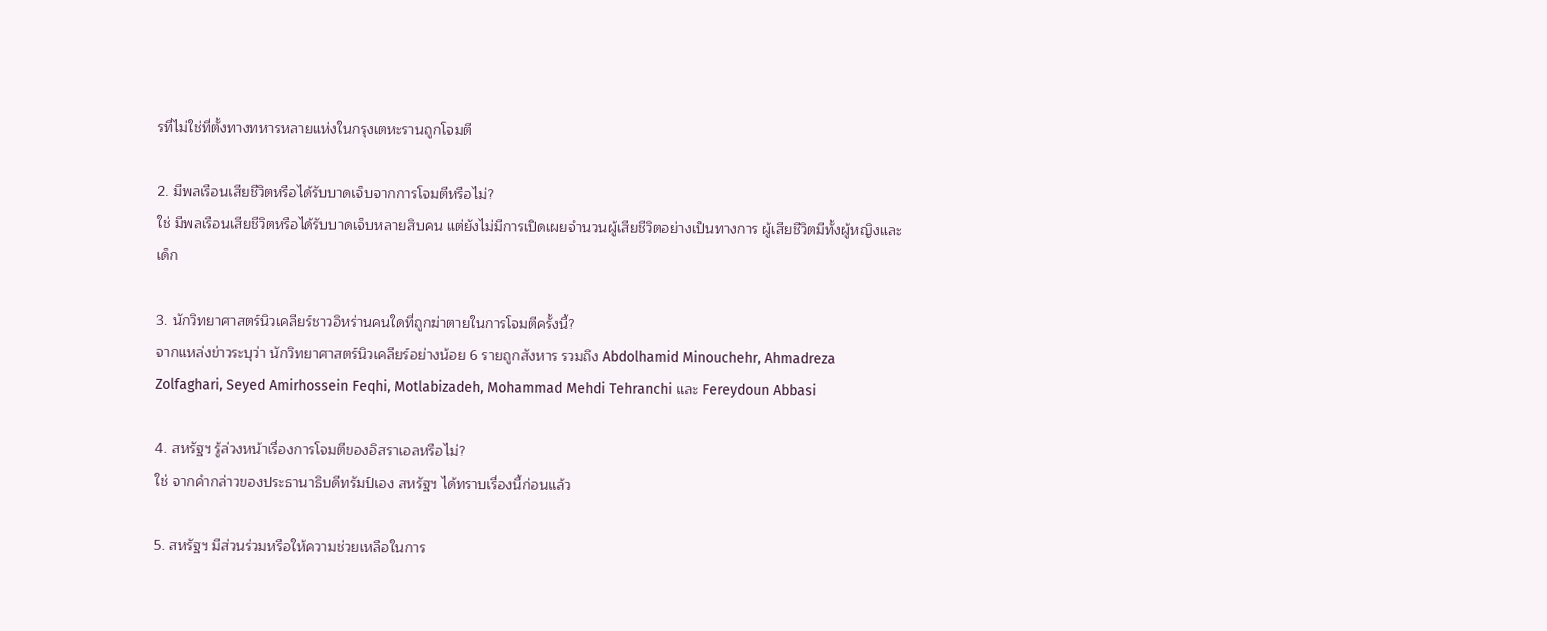รที่ไม่ใช่ที่ตั้งทางทหารหลายแห่งในกรุงเตหะรานถูกโจมตี

2. มีพลเรือนเสียชีวิตหรือได้รับบาดเจ็บจากการโจมตีหรือไม่?
ใช่ มีพลเรือนเสียชีวิตหรือได้รับบาดเจ็บหลายสิบคน แต่ยังไม่มีการเปิดเผยจำนวนผู้เสียชีวิตอย่างเป็นทางการ ผู้เสียชีวิตมีทั้งผู้หญิงและเด็ก

3. นักวิทยาศาสตร์นิวเคลียร์ชาวอิหร่านคนใดที่ถูกฆ่าตายในการโจมตีครั้งนี้?
จากแหล่งข่าวระบุว่า นักวิทยาศาสตร์นิวเคลียร์อย่างน้อย 6 รายถูกสังหาร รวมถึง Abdolhamid Minouchehr, Ahmadreza Zolfaghari, Seyed Amirhossein Feqhi, Motlabizadeh, Mohammad Mehdi Tehranchi และ Fereydoun Abbasi

4. สหรัฐฯ รู้ล่วงหน้าเรื่องการโจมตีของอิสราเอลหรือไม่?
ใช่ จากคำกล่าวของประธานาธิบดีทรัมป์เอง สหรัฐฯ ได้ทราบเรื่องนี้ก่อนแล้ว

5. สหรัฐฯ มีส่วนร่วมหรือให้ความช่วยเหลือในการ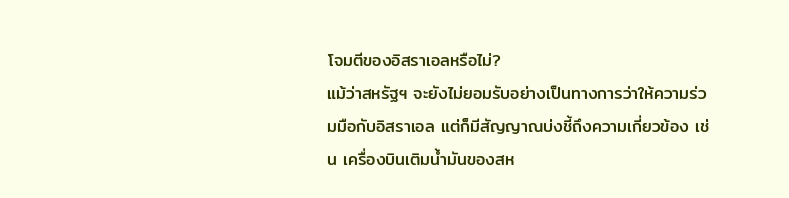โจมตีของอิสราเอลหรือไม่?
แม้ว่าสหรัฐฯ จะยังไม่ยอมรับอย่างเป็นทางการว่าให้ความร่วมมือกับอิสราเอล แต่ก็มีสัญญาณบ่งชี้ถึงความเกี่ยวข้อง เช่น เครื่องบินเติมน้ำมันของสห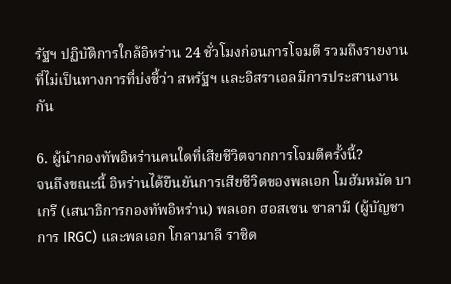รัฐฯ ปฏิบัติการใกล้อิหร่าน 24 ชั่วโมงก่อนการโจมตี รวมถึงรายงานที่ไม่เป็นทางการที่บ่งชี้ว่า สหรัฐฯ และอิสราเอลมีการประสานงานกัน

6. ผู้นำกองทัพอิหร่านคนใดที่เสียชีวิตจากการโจมตีครั้งนี้?
จนถึงขณะนี้ อิหร่านได้ยืนยันการเสียชีวิตของพลเอก โมฮัมหมัด บาเกรี (เสนาธิการกองทัพอิหร่าน) พลเอก ฮอสเซน ซาลามี (ผู้บัญชาการ IRGC) และพลเอก โกลามาลี ราชิด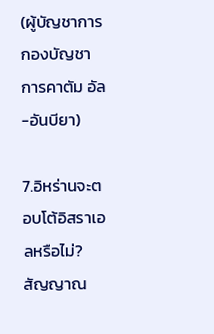(ผู้บัญชาการกองบัญชาการคาตัม อัล-อันบียา)

7.อิหร่านจะตอบโต้อิสราเอลหรือไม่?
สัญญาณ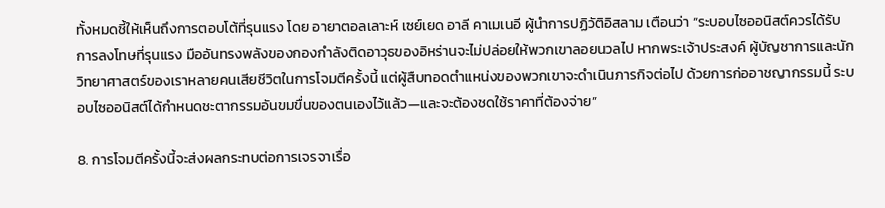ทั้งหมดชี้ให้เห็นถึงการตอบโต้ที่รุนแรง โดย อายาตอลเลาะห์ เซย์เยด อาลี คาเมเนอี ผู้นำการปฏิวัติอิสลาม เตือนว่า “ระบอบไซออนิสต์ควรได้รับการลงโทษที่รุนแรง มืออันทรงพลังของกองกำลังติดอาวุธของอิหร่านจะไม่ปล่อยให้พวกเขาลอยนวลไป หากพระเจ้าประสงค์ ผู้บัญชาการและนักวิทยาศาสตร์ของเราหลายคนเสียชีวิตในการโจมตีครั้งนี้ แต่ผู้สืบทอดตำแหน่งของพวกเขาจะดำเนินภารกิจต่อไป ด้วยการก่ออาชญากรรมนี้ ระบอบไซออนิสต์ได้กำหนดชะตากรรมอันขมขื่นของตนเองไว้แล้ว—และจะต้องชดใช้ราคาที่ต้องจ่าย”

8. การโจมตีครั้งนี้จะส่งผลกระทบต่อการเจรจาเรื่อ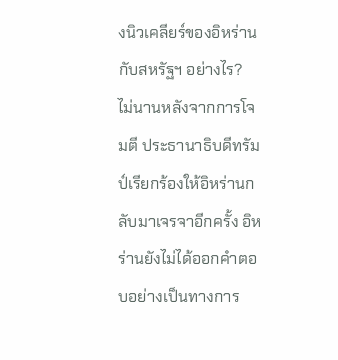งนิวเคลียร์ของอิหร่านกับสหรัฐฯ อย่างไร?
ไม่นานหลังจากการโจมตี ประธานาธิบดีทรัมป์เรียกร้องให้อิหร่านกลับมาเจรจาอีกครั้ง อิหร่านยังไม่ได้ออกคำตอบอย่างเป็นทางการ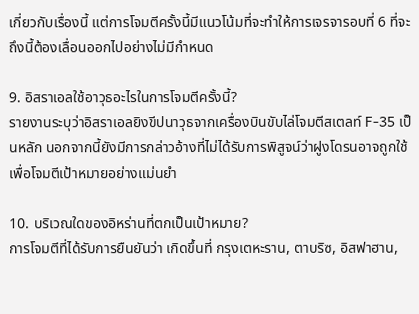เกี่ยวกับเรื่องนี้ แต่การโจมตีครั้งนี้มีแนวโน้มที่จะทำให้การเจรจารอบที่ 6 ที่จะถึงนี้ต้องเลื่อนออกไปอย่างไม่มีกำหนด

9. อิสราเอลใช้อาวุธอะไรในการโจมตีครั้งนี้?
รายงานระบุว่าอิสราเอลยิงขีปนาวุธจากเครื่องบินขับไล่โจมตีสเตลท์ F-35 เป็นหลัก นอกจากนี้ยังมีการกล่าวอ้างที่ไม่ได้รับการพิสูจน์ว่าฝูงโดรนอาจถูกใช้เพื่อโจมตีเป้าหมายอย่างแม่นยำ

10. บริเวณใดของอิหร่านที่ตกเป็นเป้าหมาย?
การโจมตีที่ได้รับการยืนยันว่า เกิดขึ้นที่ กรุงเตหะราน, ตาบริซ, อิสฟาฮาน,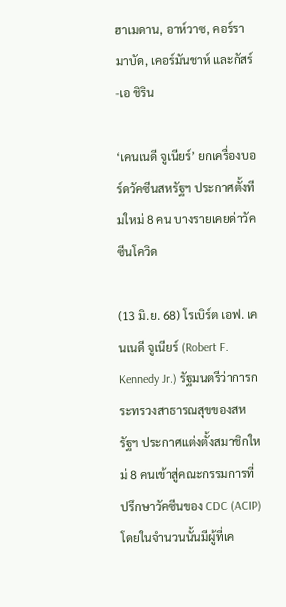ฮาเมดาน, อาห์วาซ, คอร์รามาบัด, เคอร์มันชาห์ และกัสร์-เอ ชิริน

‘เคนเนดี จูเนียร์’ ยกเครื่องบอร์ดวัคซีนสหรัฐฯ ประกาศตั้งทีมใหม่ 8 คน บางรายเคยด่าวัคซีนโควิด

(13 มิ.ย. 68) โรเบิร์ต เอฟ. เคนเนดี จูเนียร์ (Robert F. Kennedy Jr.) รัฐมนตรีว่าการกระทรวงสาธารณสุขของสหรัฐฯ ประกาศแต่งตั้งสมาชิกใหม่ 8 คนเข้าสู่คณะกรรมการที่ปรึกษาวัคซีนของ CDC (ACIP) โดยในจำนวนนั้นมีผู้ที่เค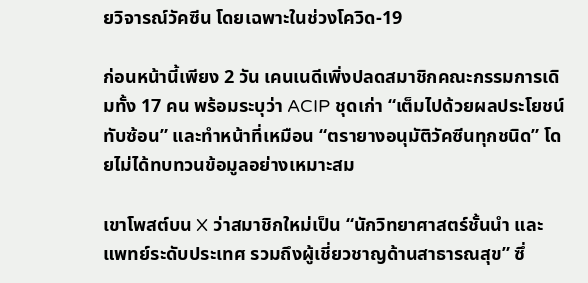ยวิจารณ์วัคซีน โดยเฉพาะในช่วงโควิด-19

ก่อนหน้านี้เพียง 2 วัน เคนเนดีเพิ่งปลดสมาชิกคณะกรรมการเดิมทั้ง 17 คน พร้อมระบุว่า ACIP ชุดเก่า “เต็มไปด้วยผลประโยชน์ทับซ้อน” และทำหน้าที่เหมือน “ตรายางอนุมัติวัคซีนทุกชนิด” โดยไม่ได้ทบทวนข้อมูลอย่างเหมาะสม

เขาโพสต์บน X ว่าสมาชิกใหม่เป็น “นักวิทยาศาสตร์ชั้นนำ และแพทย์ระดับประเทศ รวมถึงผู้เชี่ยวชาญด้านสาธารณสุข” ซึ่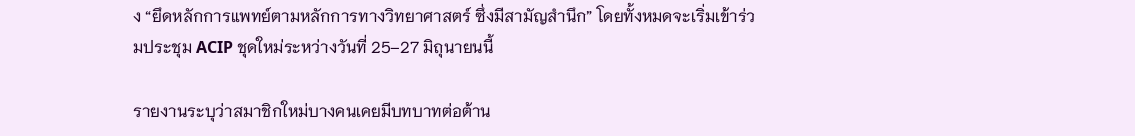ง “ยึดหลักการแพทย์ตามหลักการทางวิทยาศาสตร์ ซึ่งมีสามัญสำนึก” โดยทั้งหมดจะเริ่มเข้าร่วมประชุม ACIP ชุดใหม่ระหว่างวันที่ 25–27 มิถุนายนนี้

รายงานระบุว่าสมาชิกใหม่บางคนเคยมีบทบาทต่อต้าน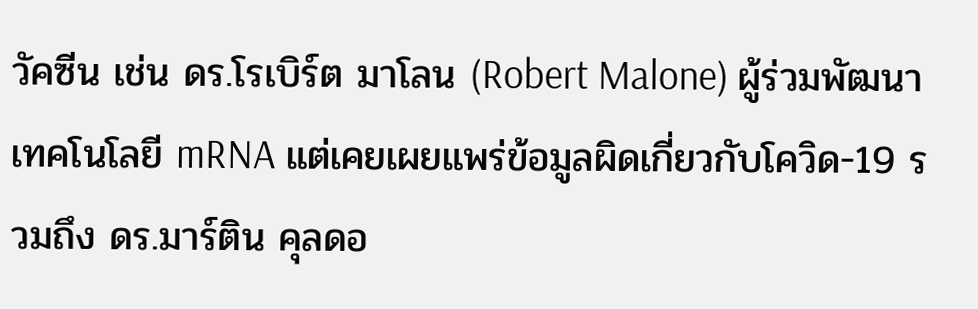วัคซีน เช่น ดร.โรเบิร์ต มาโลน (Robert Malone) ผู้ร่วมพัฒนาเทคโนโลยี mRNA แต่เคยเผยแพร่ข้อมูลผิดเกี่ยวกับโควิด-19 รวมถึง ดร.มาร์ติน คุลดอ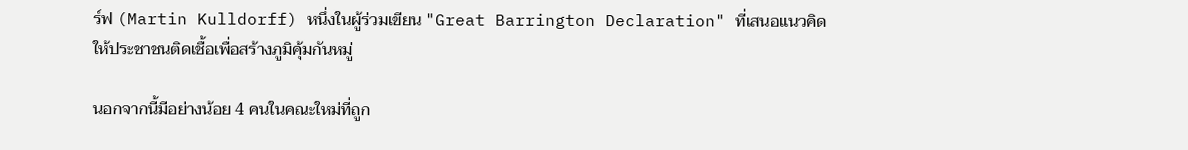ร์ฟ (Martin Kulldorff) หนึ่งในผู้ร่วมเขียน "Great Barrington Declaration" ที่เสนอแนวคิดให้ประชาชนติดเชื้อเพื่อสร้างภูมิคุ้มกันหมู่

นอกจากนี้มีอย่างน้อย 4 คนในคณะใหม่ที่ถูก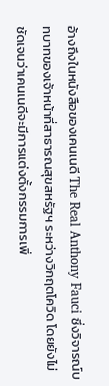อ้างถึงในหนังสือของเคนเนดี The Real Anthony Fauci ซึ่งวิจารณ์บทบาทของเจ้าหน้าที่สาธารณสุขสหรัฐฯ ระหว่างวิกฤตโควิด โดยยังไม่ชัดเจนว่าเคนเนดีจะมีการแต่งตั้งกรรมการเพิ่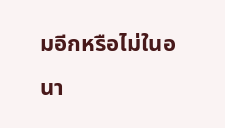มอีกหรือไม่ในอนา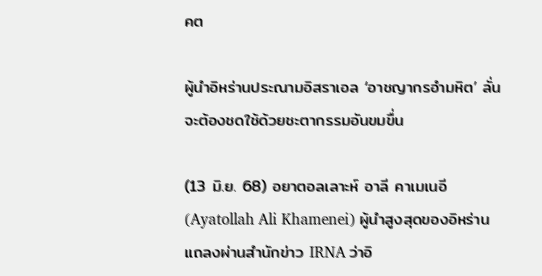คต

ผู้นำอิหร่านประณามอิสราเอล ‘อาชญากรอำมหิต’ ลั่นจะต้องชดใช้ด้วยชะตากรรมอันขมขื่น

(13 มิ.ย. 68) อยาตอลเลาะห์ อาลี คาเมเนอี (Ayatollah Ali Khamenei) ผู้นำสูงสุดของอิหร่าน แถลงผ่านสำนักข่าว IRNA ว่าอิ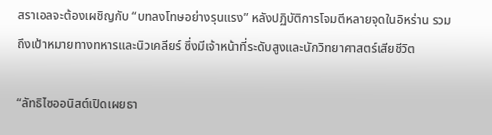สราเอลจะต้องเผชิญกับ “บทลงโทษอย่างรุนแรง” หลังปฏิบัติการโจมตีหลายจุดในอิหร่าน รวมถึงเป้าหมายทางทหารและนิวเคลียร์ ซึ่งมีเจ้าหน้าที่ระดับสูงและนักวิทยาศาสตร์เสียชีวิต

“ลัทธิไซออนิสต์เปิดเผยธา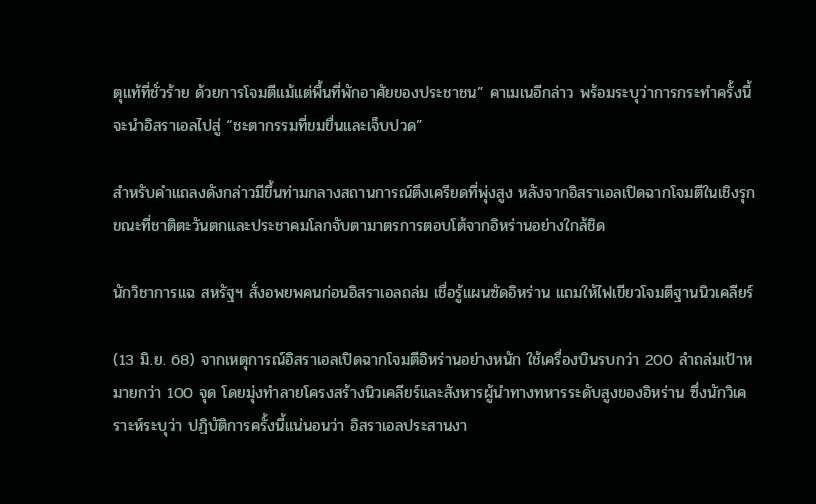ตุแท้ที่ชั่วร้าย ด้วยการโจมตีแม้แต่พื้นที่พักอาศัยของประชาชน” คาเมเนอีกล่าว พร้อมระบุว่าการกระทำครั้งนี้จะนำอิสราเอลไปสู่ “ชะตากรรมที่ขมขื่นและเจ็บปวด”

สำหรับคำแถลงดังกล่าวมีขึ้นท่ามกลางสถานการณ์ตึงเครียดที่พุ่งสูง หลังจากอิสราเอลเปิดฉากโจมตีในเชิงรุก ขณะที่ชาติตะวันตกและประชาคมโลกจับตามาตรการตอบโต้จากอิหร่านอย่างใกล้ชิด

นักวิชาการแฉ สหรัฐฯ สั่งอพยพคนก่อนอิสราเอลถล่ม เชื่อรู้แผนซัดอิหร่าน แถมให้ไฟเขียวโจมตีฐานนิวเคลียร์

(13 มิ.ย. 68) จากเหตุการณ์อิสราเอลเปิดฉากโจมตีอิหร่านอย่างหนัก ใช้เครื่องบินรบกว่า 200 ลำถล่มเป้าหมายกว่า 100 จุด โดยมุ่งทำลายโครงสร้างนิวเคลียร์และสังหารผู้นำทางทหารระดับสูงของอิหร่าน ซึ่งนักวิเคราะห์ระบุว่า ปฏิบัติการครั้งนี้แน่นอนว่า อิสราเอลประสานงา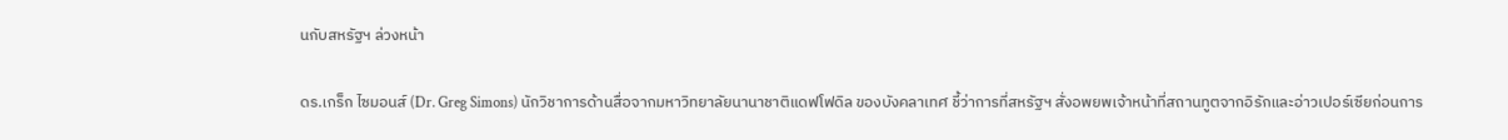นกับสหรัฐฯ ล่วงหน้า

ดร.เกร็ก ไซมอนส์ (Dr. Greg Simons) นักวิชาการด้านสื่อจากมหาวิทยาลัยนานาชาติแดฟโฟดิล ของบังคลาเทศ ชี้ว่าการที่สหรัฐฯ สั่งอพยพเจ้าหน้าที่สถานทูตจากอิรักและอ่าวเปอร์เซียก่อนการ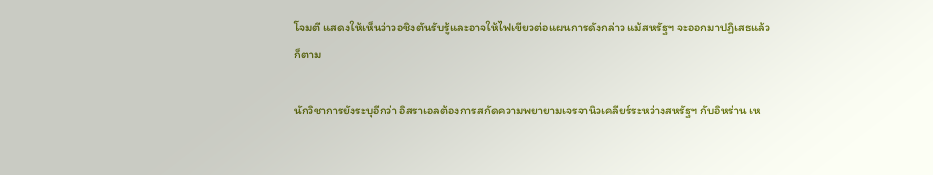โจมตี แสดงให้เห็นว่าวอชิงตันรับรู้และอาจให้ไฟเขียวต่อแผนการดังกล่าว แม้สหรัฐฯ จะออกมาปฏิเสธแล้วก็ตาม

นักวิชาการยังระบุอีกว่า อิสราเอลต้องการสกัดความพยายามเจรจานิวเคลียร์ระหว่างสหรัฐฯ กับอิหร่าน เห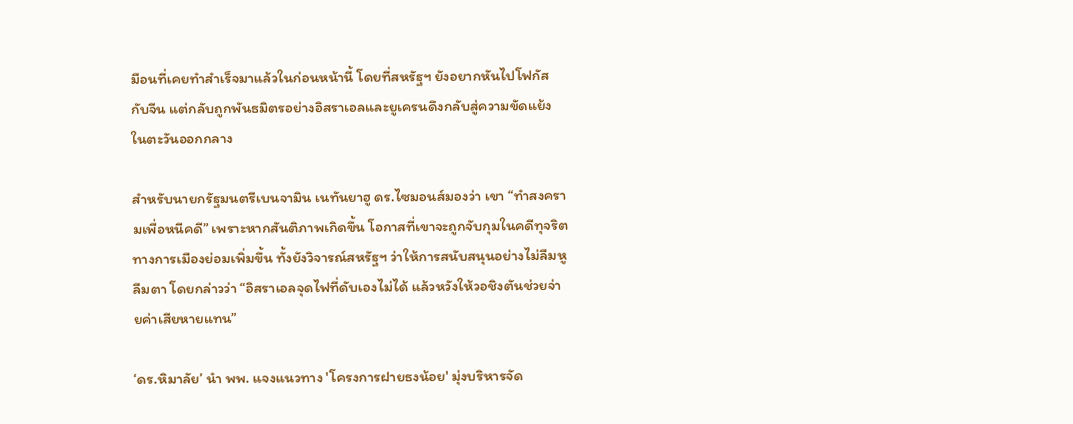มือนที่เคยทำสำเร็จมาแล้วในก่อนหน้านี้ โดยที่สหรัฐฯ ยังอยากหันไปโฟกัสกับจีน แต่กลับถูกพันธมิตรอย่างอิสราเอลและยูเครนดึงกลับสู่ความขัดแย้งในตะวันออกกลาง

สำหรับนายกรัฐมนตรีเบนจามิน เนทันยาฮู ดร.ไซมอนส์มองว่า เขา “ทำสงครามเพื่อหนีคดี” เพราะหากสันติภาพเกิดขึ้น โอกาสที่เขาจะถูกจับกุมในคดีทุจริตทางการเมืองย่อมเพิ่มขึ้น ทั้งยังวิจารณ์สหรัฐฯ ว่าให้การสนับสนุนอย่างไม่ลืมหูลืมตา โดยกล่าวว่า “อิสราเอลจุดไฟที่ดับเองไม่ได้ แล้วหวังให้วอชิงตันช่วยจ่ายค่าเสียหายแทน”

‘ดร.หิมาลัย’ นำ พพ. แจงแนวทาง 'โครงการฝายธงน้อย' มุ่งบริหารจัด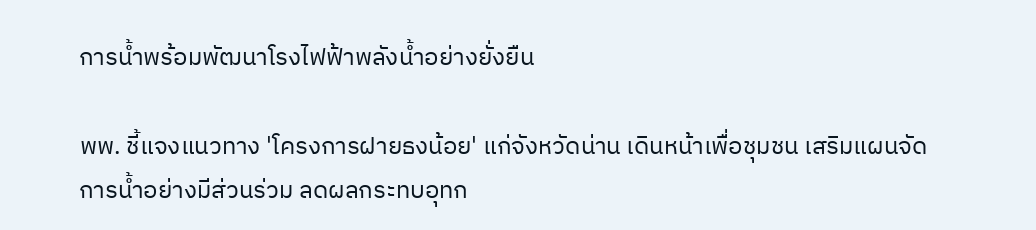การน้ำพร้อมพัฒนาโรงไฟฟ้าพลังน้ำอย่างยั่งยืน

พพ. ชี้แจงแนวทาง 'โครงการฝายธงน้อย' แก่จังหวัดน่าน เดินหน้าเพื่อชุมชน เสริมแผนจัดการน้ำอย่างมีส่วนร่วม ลดผลกระทบอุทก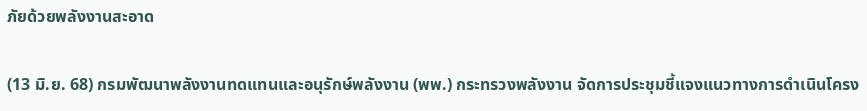ภัยด้วยพลังงานสะอาด

(13 มิ.ย. 68) กรมพัฒนาพลังงานทดแทนและอนุรักษ์พลังงาน (พพ.) กระทรวงพลังงาน จัดการประชุมชี้แจงแนวทางการดำเนินโครง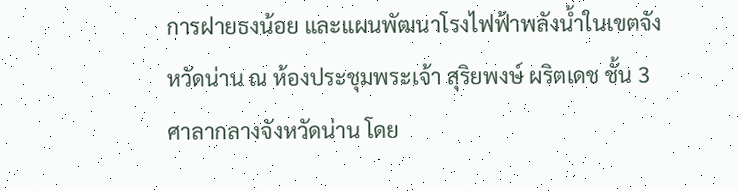การฝายธงน้อย และแผนพัฒนาโรงไฟฟ้าพลังน้ำในเขตจังหวัดน่าน ณ ห้องประชุมพระเจ้า สุริยพงษ์ ผริตเดช ชั้น 3 ศาลากลางจังหวัดน่าน โดย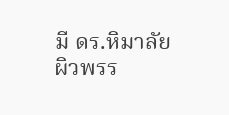มี ดร.หิมาลัย ผิวพรร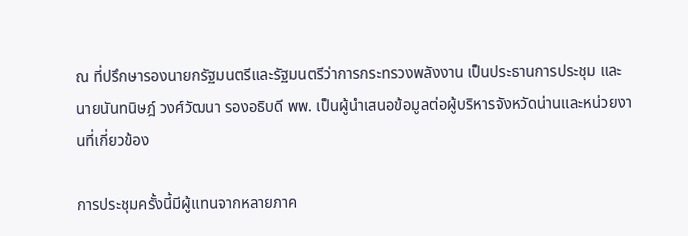ณ ที่ปรึกษารองนายกรัฐมนตรีและรัฐมนตรีว่าการกระทรวงพลังงาน เป็นประธานการประชุม และ นายนันทนิษฎ์ วงศ์วัฒนา รองอธิบดี พพ. เป็นผู้นำเสนอข้อมูลต่อผู้บริหารจังหวัดน่านและหน่วยงานที่เกี่ยวข้อง

การประชุมครั้งนี้มีผู้แทนจากหลายภาค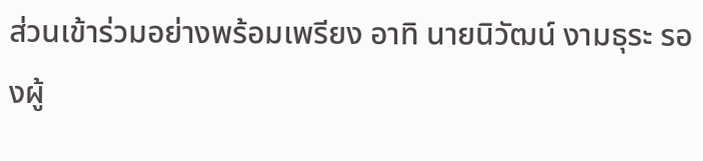ส่วนเข้าร่วมอย่างพร้อมเพรียง อาทิ นายนิวัฒน์ งามธุระ รองผู้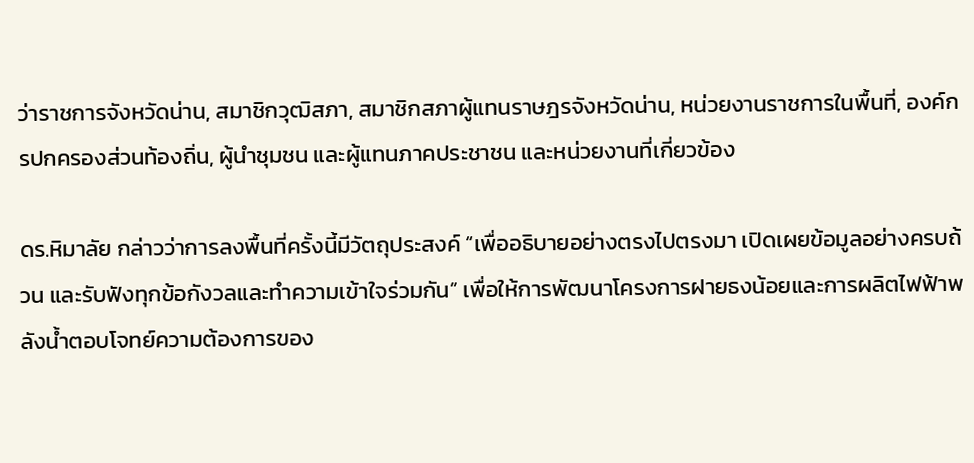ว่าราชการจังหวัดน่าน, สมาชิกวุฒิสภา, สมาชิกสภาผู้แทนราษฎรจังหวัดน่าน, หน่วยงานราชการในพื้นที่, องค์กรปกครองส่วนท้องถิ่น, ผู้นำชุมชน และผู้แทนภาคประชาชน และหน่วยงานที่เกี่ยวข้อง

ดร.หิมาลัย กล่าวว่าการลงพื้นที่ครั้งนี้มีวัตถุประสงค์ “เพื่ออธิบายอย่างตรงไปตรงมา เปิดเผยข้อมูลอย่างครบถ้วน และรับฟังทุกข้อกังวลและทำความเข้าใจร่วมกัน” เพื่อให้การพัฒนาโครงการฝายธงน้อยและการผลิตไฟฟ้าพลังน้ำตอบโจทย์ความต้องการของ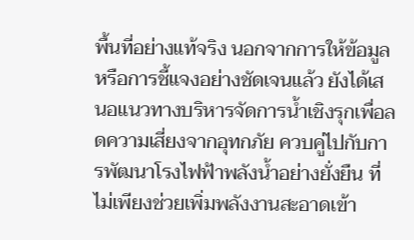พื้นที่อย่างแท้จริง นอกจากการให้ข้อมูลหรือการชี้แจงอย่างชัดเจนแล้ว ยังได้เสนอแนวทางบริหารจัดการน้ำเชิงรุกเพื่อลดความเสี่ยงจากอุทกภัย ควบคู่ไปกับการพัฒนาโรงไฟฟ้าพลังน้ำอย่างยั่งยืน ที่ไม่เพียงช่วยเพิ่มพลังงานสะอาดเข้า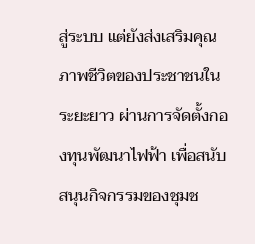สู่ระบบ แต่ยังส่งเสริมคุณภาพชีวิตของประชาชนในระยะยาว ผ่านการจัดตั้งกองทุนพัฒนาไฟฟ้า เพื่อสนับสนุนกิจกรรมของชุมช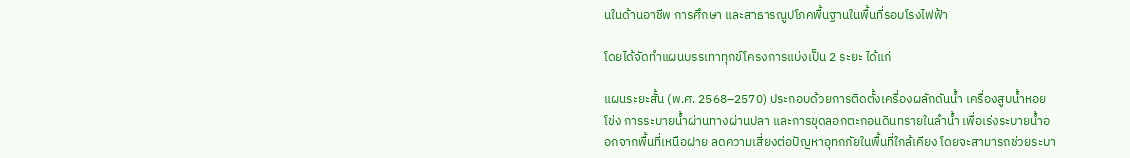นในด้านอาชีพ การศึกษา และสาธารณูปโภคพื้นฐานในพื้นที่รอบโรงไฟฟ้า

โดยได้จัดทำแผนบรรเทาทุกข์โครงการแบ่งเป็น 2 ระยะ ได้แก่

แผนระยะสั้น (พ.ศ. 2568–2570) ประกอบด้วยการติดตั้งเครื่องผลักดันน้ำ เครื่องสูบน้ำหอยโข่ง การระบายน้ำผ่านทางผ่านปลา และการขุดลอกตะกอนดินทรายในลำน้ำ เพื่อเร่งระบายน้ำออกจากพื้นที่เหนือฝาย ลดความเสี่ยงต่อปัญหาอุทกภัยในพื้นที่ใกล้เคียง โดยจะสามารถช่วยระบา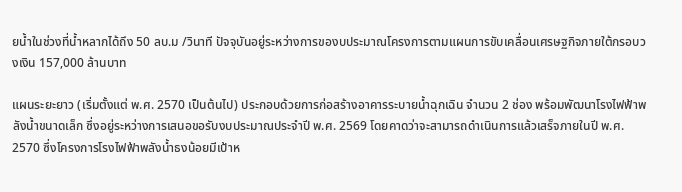ยน้ำในช่วงที่น้ำหลากได้ถึง 50 ลบ.ม /วินาที ปัจจุบันอยู่ระหว่างการของบประมาณโครงการตามแผนการขับเคลื่อนเศรษฐกิจภายใต้กรอบวงเงิน 157,000 ล้านบาท

แผนระยะยาว (เริ่มตั้งแต่ พ.ศ. 2570 เป็นต้นไป) ประกอบด้วยการก่อสร้างอาคารระบายน้ำฉุกเฉิน จำนวน 2 ช่อง พร้อมพัฒนาโรงไฟฟ้าพลังน้ำขนาดเล็ก ซึ่งอยู่ระหว่างการเสนอขอรับงบประมาณประจำปี พ.ศ. 2569 โดยคาดว่าจะสามารถดำเนินการแล้วเสร็จภายในปี พ.ศ. 2570 ซึ่งโครงการโรงไฟฟ้าพลังน้ำธงน้อยมีเป้าห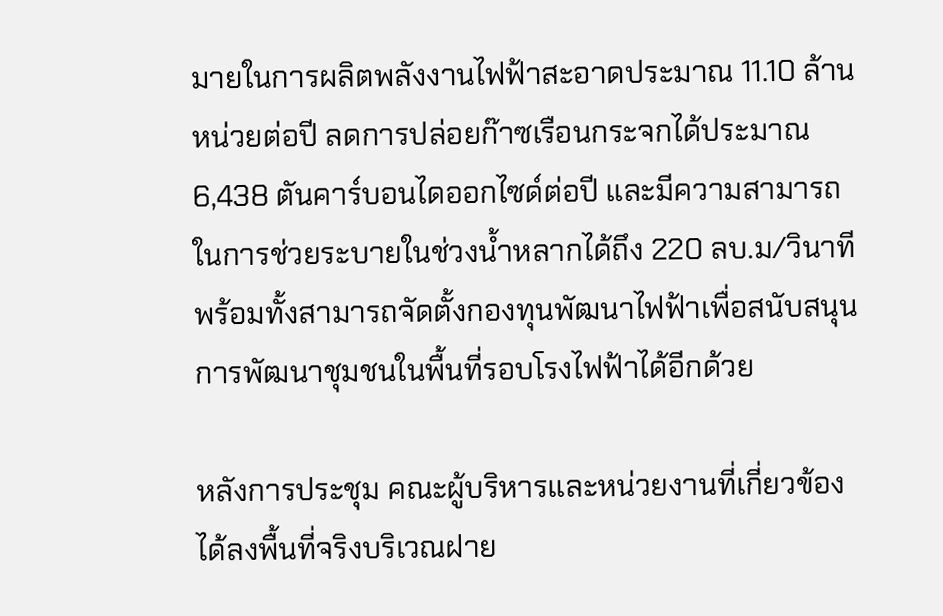มายในการผลิตพลังงานไฟฟ้าสะอาดประมาณ 11.10 ล้านหน่วยต่อปี ลดการปล่อยก๊าซเรือนกระจกได้ประมาณ 6,438 ตันคาร์บอนไดออกไซด์ต่อปี และมีความสามารถในการช่วยระบายในช่วงน้ำหลากได้ถึง 220 ลบ.ม/วินาที  พร้อมทั้งสามารถจัดตั้งกองทุนพัฒนาไฟฟ้าเพื่อสนับสนุนการพัฒนาชุมชนในพื้นที่รอบโรงไฟฟ้าได้อีกด้วย

หลังการประชุม คณะผู้บริหารและหน่วยงานที่เกี่ยวข้องได้ลงพื้นที่จริงบริเวณฝาย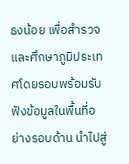ธงน้อย เพื่อสำรวจและศึกษาภูมิประเทศโดยรอบพร้อมรับฟังข้อมูลในพื้นที่อย่างรอบด้าน นำไปสู่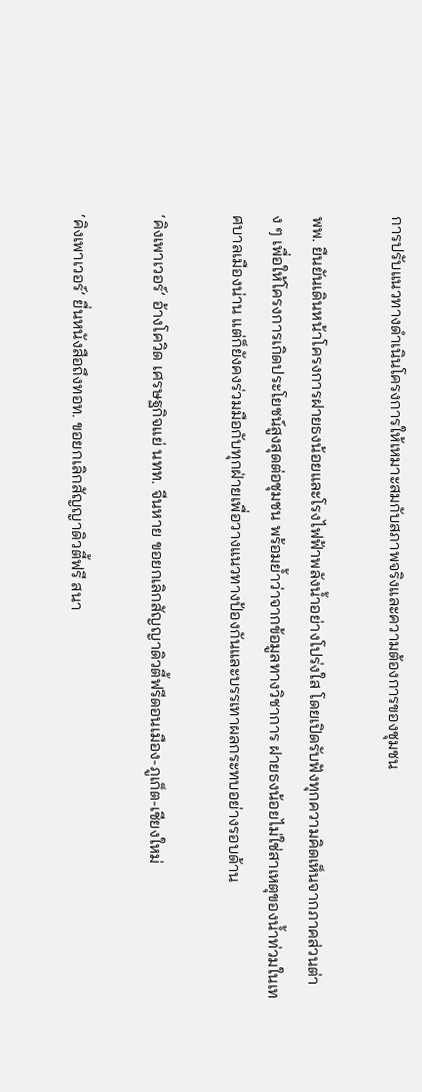การปรับแนวทางดำเนินโครงการให้เหมาะสมกับสภาพจริงและความต้องการของชุมชน

พพ. ยืนยันเดินหน้าโครงการฝายธงน้อยและโรงไฟฟ้าพลังน้ำอย่างโปร่งใส โดยเปิดรับฟังทุกความคิดเห็นจากภาคส่วนต่าง ๆ เพื่อให้โครงการเกิดประโยชน์สูงสุดต่อชุมชน พร้อมย้ำว่าจากข้อมูลทางวิชาการ ฝายธงน้อยไม่ใช่สาเหตุของน้ำท่วมในเทศบาลเมืองน่าน แต่ก็ยังคงร่วมมือกับทุกฝ่ายเพื่อวางแนวทางป้องกันและบรรเทาผลกระทบอย่างรอบด้าน

‘คิงเพาเวอร์’ อ้างโควิด เศรษฐกิจแย่ นทท. จีนหาย ขอยกเลิกสัญญาดิวตี้ฟรีดอนเมือง-ภูเก็ต-เชียงใหม่

‘คิงเพาเวอร์’ ยื่นหนังสือถึงทอท. ขอยกเลิกสัญญาดิวตี้ฟรี สนา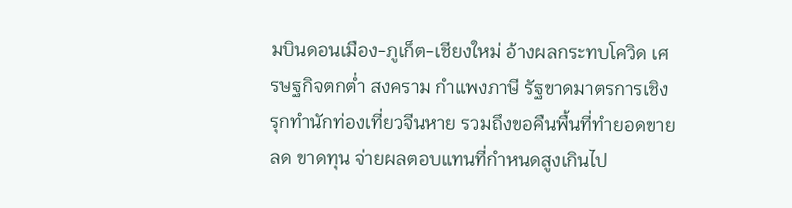มบินดอนเมือง-ภูเก็ต-เชียงใหม่ อ้างผลกระทบโควิด เศรษฐกิจตกต่ำ สงคราม กำแพงภาษี รัฐขาดมาตรการเชิงรุกทำนักท่องเที่ยวจีนหาย รวมถึงขอคืนพื้นที่ทำยอดขายลด ขาดทุน จ่ายผลตอบแทนที่กำหนดสูงเกินไป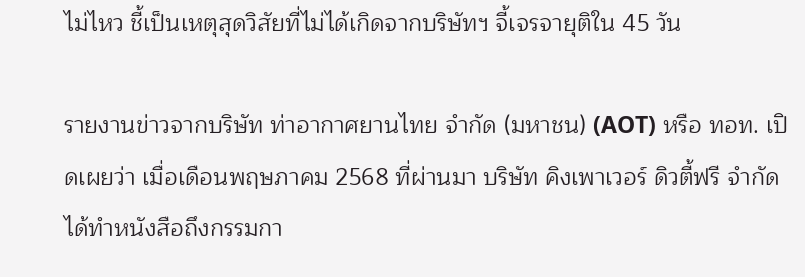ไม่ไหว ชี้เป็นเหตุสุดวิสัยที่ไม่ได้เกิดจากบริษัทฯ จี้เจรจายุติใน 45 วัน

รายงานข่าวจากบริษัท ท่าอากาศยานไทย จำกัด (มหาชน) (AOT) หรือ ทอท. เปิดเผยว่า เมื่อเดือนพฤษภาคม 2568 ที่ผ่านมา บริษัท คิงเพาเวอร์ ดิวตี้ฟรี จำกัด ได้ทำหนังสือถึงกรรมกา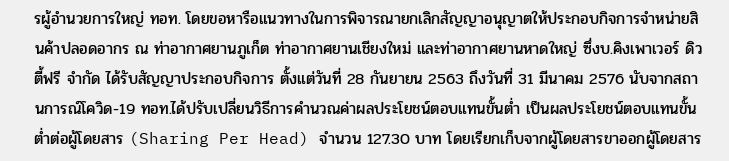รผู้อำนวยการใหญ่ ทอท. โดยขอหารือแนวทางในการพิจารณายกเลิกสัญญาอนุญาตให้ประกอบกิจการจำหน่ายสินค้าปลอดอากร ณ ท่าอากาศยานภูเก็ต ท่าอากาศยานเชียงใหม่ และท่าอากาศยานหาดใหญ่ ซึ่งบ.คิงเพาเวอร์ ดิวตี้ฟรี จำกัด ได้รับสัญญาประกอบกิจการ ตั้งแต่วันที่ 28 กันยายน 2563 ถึงวันที่ 31 มีนาคม 2576 นับจากสถานการณ์โควิด-19 ทอท.ได้ปรับเปลี่ยนวิธีการคำนวณค่าผลประโยชน์ตอบแทนขั้นต่ำ เป็นผลประโยชน์ตอบแทนขั้นต่ำต่อผู้โดยสาร (Sharing Per Head) จำนวน 127.30 บาท โดยเรียกเก็บจากผู้โดยสารขาออกผู้โดยสาร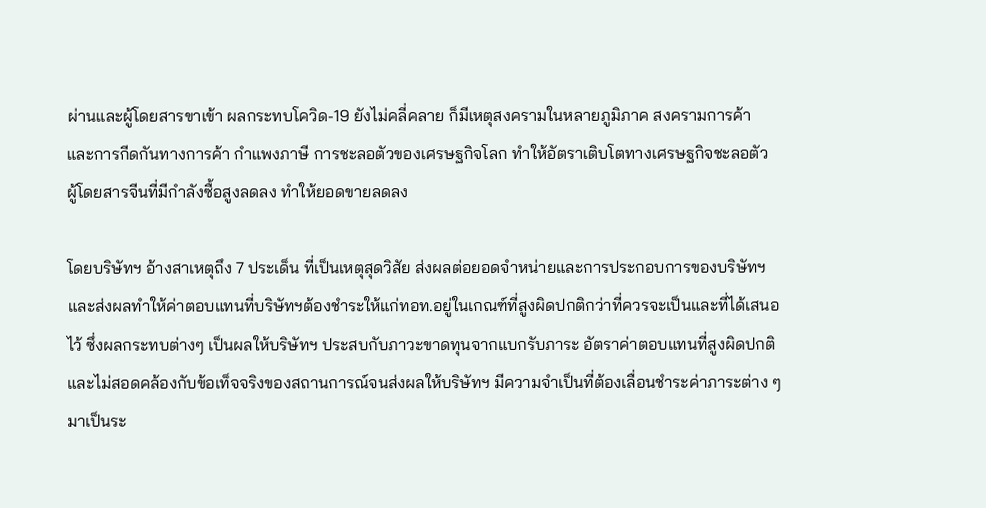ผ่านและผู้โดยสารขาเข้า ผลกระทบโควิด-19 ยังไม่คลี่คลาย ก็มีเหตุสงครามในหลายภูมิภาค สงครามการค้า และการกีดกันทางการค้า กำแพงภาษี การชะลอตัวของเศรษฐกิจโลก ทำให้อัตราเติบโตทางเศรษฐกิจชะลอตัว ผู้โดยสารจีนที่มีกำลังซื้อสูงลดลง ทำให้ยอดขายลดลง

โดยบริษัทฯ อ้างสาเหตุถึง 7 ประเด็น ที่เป็นเหตุสุดวิสัย ส่งผลต่อยอดจำหน่ายและการประกอบการของบริษัทฯ และส่งผลทำให้ค่าตอบแทนที่บริษัทฯต้องชำระให้แก่ทอท.อยู่ในเกณฑ์ที่สูงผิดปกติกว่าที่ควรจะเป็นและที่ได้เสนอไว้ ซึ่งผลกระทบต่างๆ เป็นผลให้บริษัทฯ ประสบกับภาวะขาดทุนจากแบกรับภาระ อัตราค่าตอบแทนที่สูงผิดปกติและไม่สอดคล้องกับข้อเท็จจริงของสถานการณ์จนส่งผลให้บริษัทฯ มีความจำเป็นที่ต้องเลื่อนชำระค่าภาระต่าง ๆ มาเป็นระ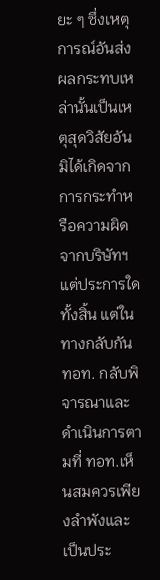ยะ ๆ ซึ่งเหตุการณ์อันส่งผลกระทบเหล่านั้นเป็นเหตุสุดวิสัยอันมิได้เกิดจากการกระทำหรือความผิดจากบริษัทฯ แต่ประการใดทั้งสิ้น แต่ในทางกลับกัน ทอท. กลับพิจารณาและดำเนินการตามที่ ทอท.เห็นสมควรเพียงลำพังและเป็นประ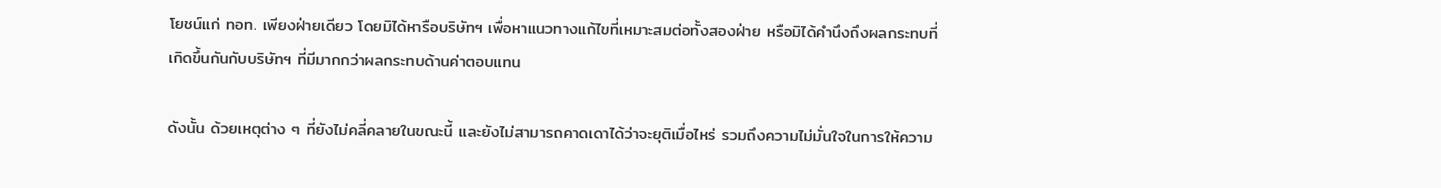โยชน์แก่ ทอท. เพียงฝ่ายเดียว โดยมิได้หารือบริษัทฯ เพื่อหาแนวทางแก้ไขที่เหมาะสมต่อทั้งสองฝ่าย หรือมิได้คำนึงถึงผลกระทบที่เกิดขึ้นกันกับบริษัทฯ ที่มีมากกว่าผลกระทบด้านค่าตอบแทน

ดังนั้น ด้วยเหตุต่าง ๆ ที่ยังไม่คลี่คลายในขณะนี้ และยังไม่สามารถคาดเดาได้ว่าจะยุติเมื่อไหร่ รวมถึงความไม่มั่นใจในการให้ความ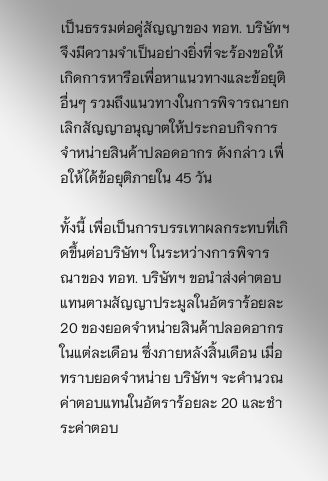เป็นธรรมต่อคู่สัญญาของ ทอท. บริษัทฯ จึงมีความจำเป็นอย่างยิ่งที่จะร้องขอให้เกิดการหารือเพื่อหาแนวทางและข้อยุติอื่นๆ รวมถึงแนวทางในการพิจารณายกเลิกสัญญาอนุญาตให้ประกอบกิจการจำหน่ายสินค้าปลอดอากร ดังกล่าว เพื่อให้ได้ข้อยุติภายใน 45 วัน

ทั้งนี้ เพื่อเป็นการบรรเทาผลกระทบที่เกิดขึ้นต่อบริษัทฯ ในระหว่างการพิจารณาของ ทอท. บริษัทฯ ขอนำส่งค่าตอบแทนตามสัญญาประมูลในอัตราร้อยละ 20 ของยอดจำหน่ายสินค้าปลอดอากรในแต่ละเดือน ซึ่งภายหลังสิ้นเดือน เมื่อทราบยอดจำหน่าย บริษัทฯ จะคำนวณค่าตอบแทนในอัตราร้อยละ 20 และชำระค่าตอบ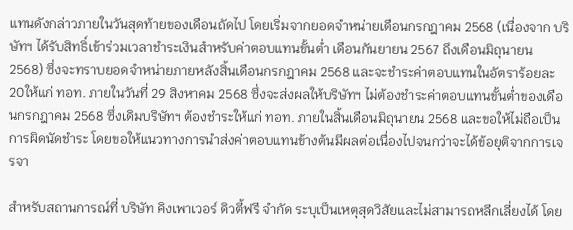แทนดังกล่าวภายในวันสุดท้ายของเดือนถัดไป โดยเริ่มจากยอดจำหน่ายเดือนกรกฎาคม 2568 (เนื่องจาก บริษัทฯ ได้รับสิทธิ์เข้าร่วมเวลาชำระเงินสำหรับค่าตอบแทนขั้นต่ำ เดือนกันยายน 2567 ถึงเดือนมิถุนายน 2568) ซึ่งจะทราบยอดจำหน่ายภายหลังสิ้นเดือนกรกฎาคม 2568 และจะชำระค่าตอบแทนในอัตราร้อยละ 20ให้แก่ ทอท. ภายในวันที่ 29 สิงหาคม 2568 ซึ่งจะส่งผลให้บริษัทฯ ไม่ต้องชำระค่าตอบแทนขั้นต่ำของเดือนกรกฎาคม 2568 ซึ่งเดิมบริษัทฯ ต้องชำระให้แก่ ทอท. ภายในสิ้นเดือนมิถุนายน 2568 และขอให้ไม่ถือเป็นการผิดนัดชำระ โดยขอให้แนวทางการนำส่งค่าตอบแทนข้างต้นมีผลต่อเนื่องไปจนกว่าจะได้ข้อยุติจากการเจรจา

สำหรับสถานการณ์ที่ บริษัท คิงเพาเวอร์ ดิวตี้ฟรี จำกัด ระบุเป็นเหตุสุดวิสัยและไม่สามารถหลีกเลี่ยงได้ โดย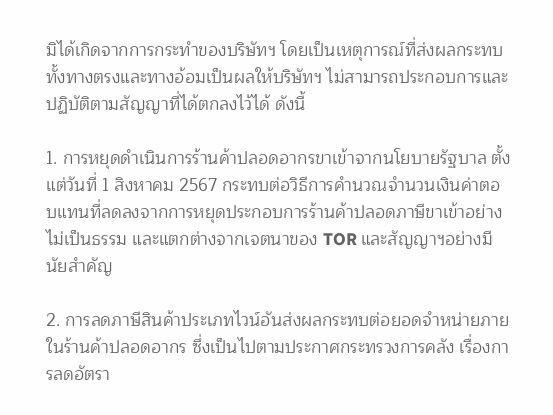มิได้เกิดจากการกระทำของบริษัทฯ โดยเป็นเหตุการณ์ที่ส่งผลกระทบทั้งทางตรงและทางอ้อมเป็นผลให้บริษัทฯ ไม่สามารถประกอบการและปฏิบัติตามสัญญาที่ได้ตกลงไว้ได้ ดังนี้

1. การหยุดดำเนินการร้านค้าปลอดอากรขาเข้าจากนโยบายรัฐบาล ตั้งแต่วันที่ 1 สิงหาคม 2567 กระทบต่อวิธีการคำนวณจำนวนเงินค่าตอบแทนที่ลดลงจากการหยุดประกอบการร้านค้าปลอดภาษีขาเข้าอย่างไม่เป็นธรรม และแตกต่างจากเจตนาของ TOR และสัญญาฯอย่างมีนัยสำคัญ

2. การลดภาษีสินค้าประเภทไวน์อันส่งผลกระทบต่อยอดจำหน่ายภายในร้านค้าปลอดอากร ซึ่งเป็นไปตามประกาศกระทรวงการคลัง เรื่องการลดอัตรา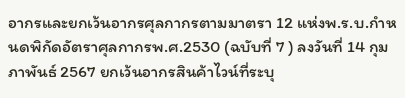อากรและยกเว้นอากรศุลกากรตามมาตรา 12 แห่งพ.ร.บ.กำหนดพิกัดอัตราศุลกากรพ.ศ.2530 (ฉบับที่ 7 ) ลงวันที่ 14 กุมภาพันธ์ 2567 ยกเว้นอากรสินค้าไวน์ที่ระบุ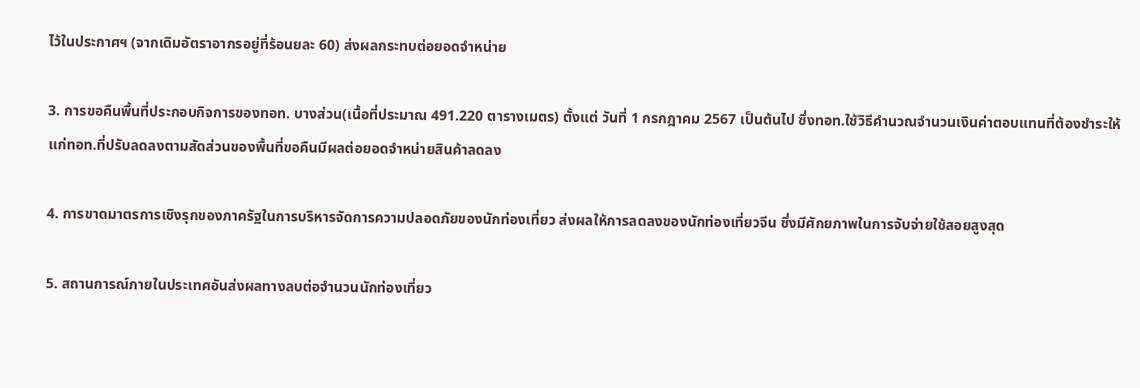ไว้ในประกาศฯ (จากเดิมอัตราอากรอยู่ที่ร้อนยละ 60) ส่งผลกระทบต่อยอดจำหน่าย

3. การขอคืนพื้นที่ประกอบกิจการของทอท. บางส่วน(เนื้อที่ประมาณ 491.220 ตารางเมตร) ตั้งแต่ วันที่ 1 กรกฎาคม 2567 เป็นต้นไป ซึ่งทอท.ใช้วิธีคำนวณจำนวนเงินค่าตอบแทนที่ต้องชำระให้แก่ทอท.ที่ปรับลดลงตามสัดส่วนของพื้นที่ขอคืนมีผลต่อยอดจำหน่ายสินค้าลดลง

4. การขาดมาตรการเชิงรุกของภาครัฐในการบริหารจัดการความปลอดภัยของนักท่องเที่ยว ส่งผลให้การลดลงของนักท่องเที่ยวจีน ซึ่งมีศักยภาพในการจับจ่ายใช้สอยสูงสุด

5. สถานการณ์ภายในประเทศอันส่งผลทางลบต่อจำนวนนักท่องเที่ยว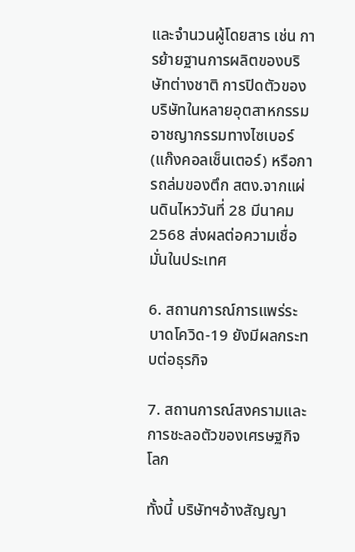และจำนวนผู้โดยสาร เช่น การย้ายฐานการผลิตของบริษัทต่างชาติ การปิดตัวของบริษัทในหลายอุตสาหกรรม อาชญากรรมทางไซเบอร์ (แก๊งคอลเซ็นเตอร์) หรือการถล่มของตึก สตง.จากแผ่นดินไหววันที่ 28 มีนาคม 2568 ส่งผลต่อความเชื่อมั่นในประเทศ

6. สถานการณ์การแพร่ระบาดโควิด-19 ยังมีผลกระทบต่อธุรกิจ

7. สถานการณ์สงครามและการชะลอตัวของเศรษฐกิจโลก

ทั้งนี้ บริษัทฯอ้างสัญญา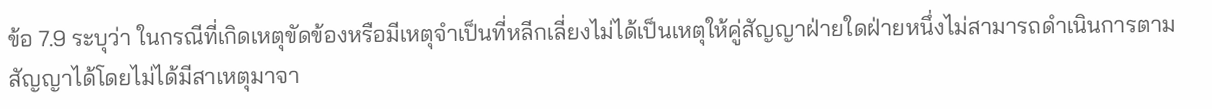ข้อ 7.9 ระบุว่า ในกรณีที่เกิดเหตุขัดข้องหรือมีเหตุจำเป็นที่หลีกเลี่ยงไม่ได้เป็นเหตุให้คู่สัญญาฝ่ายใดฝ่ายหนึ่งไม่สามารถดำเนินการตามสัญญาได้โดยไม่ได้มีสาเหตุมาจา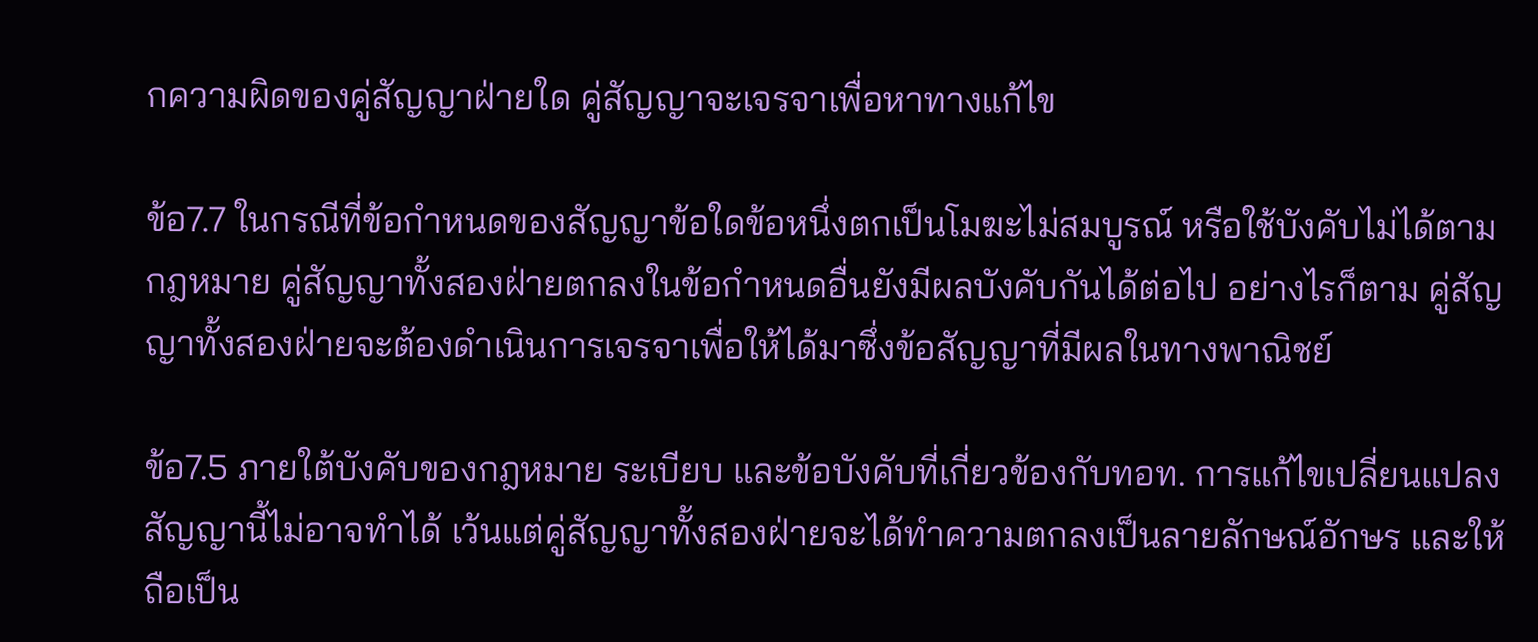กความผิดของคู่สัญญาฝ่ายใด คู่สัญญาจะเจรจาเพื่อหาทางแก้ไข

ข้อ7.7 ในกรณีที่ข้อกำหนดของสัญญาข้อใดข้อหนึ่งตกเป็นโมฆะไม่สมบูรณ์ หรือใช้บังคับไม่ได้ตามกฎหมาย คู่สัญญาทั้งสองฝ่ายตกลงในข้อกำหนดอื่นยังมีผลบังคับกันได้ต่อไป อย่างไรก็ตาม คู่สัญญาทั้งสองฝ่ายจะต้องดำเนินการเจรจาเพื่อให้ได้มาซึ่งข้อสัญญาที่มีผลในทางพาณิชย์

ข้อ7.5 ภายใต้บังคับของกฎหมาย ระเบียบ และข้อบังคับที่เกี่ยวข้องกับทอท. การแก้ไขเปลี่ยนแปลงสัญญานี้ไม่อาจทำได้ เว้นแต่คู่สัญญาทั้งสองฝ่ายจะได้ทำความตกลงเป็นลายลักษณ์อักษร และให้ถือเป็น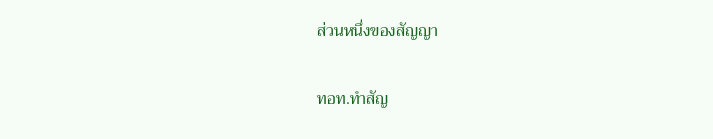ส่วนหนึ่งของสัญญา

ทอท.ทำสัญ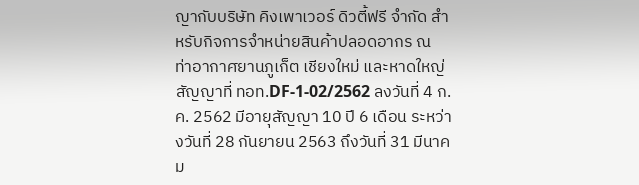ญากับบริษัท คิงเพาเวอร์ ดิวตี้ฟรี จำกัด สำหรับกิจการจำหน่ายสินค้าปลอดอากร ณ ท่าอากาศยานภูเก็ต เชียงใหม่ และหาดใหญ่ สัญญาที่ ทอท.DF-1-02/2562 ลงวันที่ 4 ก.ค. 2562 มีอายุสัญญา 10 ปี 6 เดือน ระหว่างวันที่ 28 กันยายน 2563 ถึงวันที่ 31 มีนาคม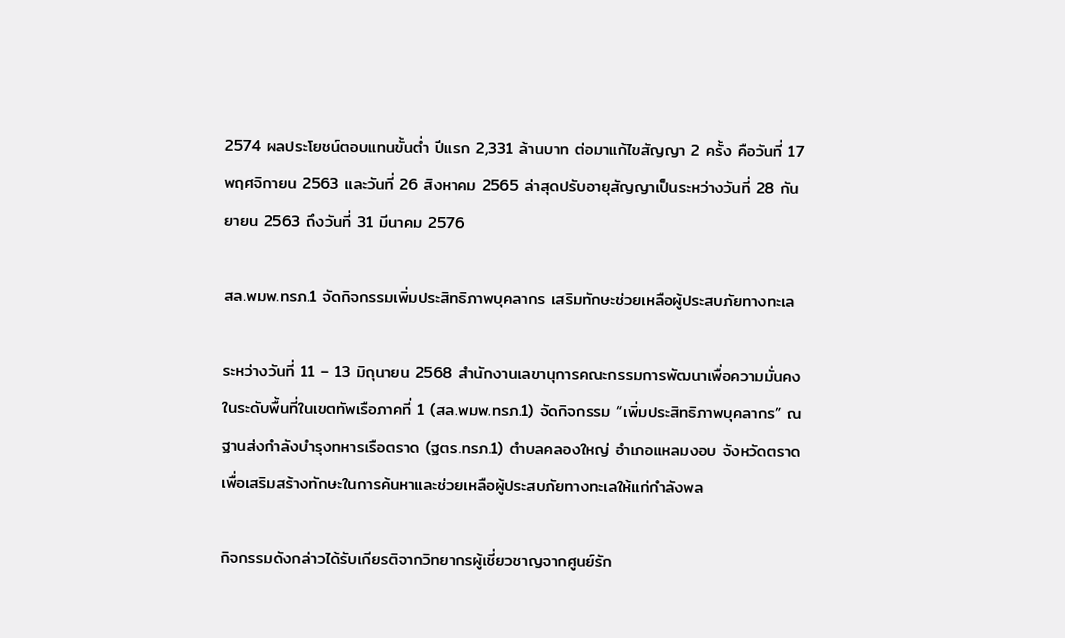2574 ผลประโยชน์ตอบแทนขั้นต่ำ ปีแรก 2,331 ล้านบาท ต่อมาแก้ไขสัญญา 2 ครั้ง คือวันที่ 17 พฤศจิกายน 2563 และวันที่ 26 สิงหาคม 2565 ล่าสุดปรับอายุสัญญาเป็นระหว่างวันที่ 28 กันยายน 2563 ถึงวันที่ 31 มีนาคม 2576

สล.พมพ.ทรภ.1 จัดกิจกรรมเพิ่มประสิทธิภาพบุคลากร เสริมทักษะช่วยเหลือผู้ประสบภัยทางทะเล

ระหว่างวันที่ 11 – 13 มิถุนายน 2568 สำนักงานเลขานุการคณะกรรมการพัฒนาเพื่อความมั่นคงในระดับพื้นที่ในเขตทัพเรือภาคที่ 1 (สล.พมพ.ทรภ.1) จัดกิจกรรม “เพิ่มประสิทธิภาพบุคลากร” ณ ฐานส่งกำลังบำรุงทหารเรือตราด (ฐตร.ทรภ.1) ตำบลคลองใหญ่ อำเภอแหลมงอบ จังหวัดตราด เพื่อเสริมสร้างทักษะในการค้นหาและช่วยเหลือผู้ประสบภัยทางทะเลให้แก่กำลังพล

กิจกรรมดังกล่าวได้รับเกียรติจากวิทยากรผู้เชี่ยวชาญจากศูนย์รัก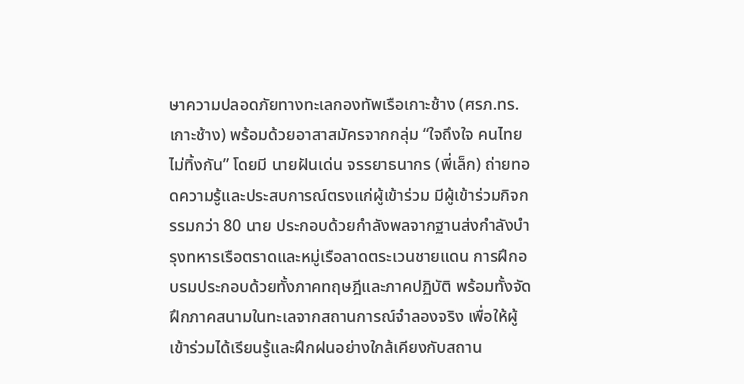ษาความปลอดภัยทางทะเลกองทัพเรือเกาะช้าง (ศรภ.ทร.เกาะช้าง) พร้อมด้วยอาสาสมัครจากกลุ่ม “ใจถึงใจ คนไทยไม่ทิ้งกัน” โดยมี นายฝันเด่น จรรยาธนากร (พี่เล็ก) ถ่ายทอดความรู้และประสบการณ์ตรงแก่ผู้เข้าร่วม มีผู้เข้าร่วมกิจกรรมกว่า 80 นาย ประกอบด้วยกำลังพลจากฐานส่งกำลังบำรุงทหารเรือตราดและหมู่เรือลาดตระเวนชายแดน การฝึกอบรมประกอบด้วยทั้งภาคทฤษฎีและภาคปฏิบัติ พร้อมทั้งจัดฝึกภาคสนามในทะเลจากสถานการณ์จำลองจริง เพื่อให้ผู้เข้าร่วมได้เรียนรู้และฝึกฝนอย่างใกล้เคียงกับสถาน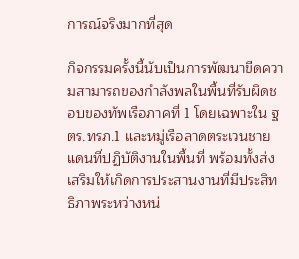การณ์จริงมากที่สุด

กิจกรรมครั้งนี้นับเป็นการพัฒนาขีดความสามารถของกำลังพลในพื้นที่รับผิดชอบของทัพเรือภาคที่ 1 โดยเฉพาะใน ฐตร.ทรภ.1 และหมู่เรือลาดตระเวนชายแดนที่ปฏิบัติงานในพื้นที่ พร้อมทั้งส่งเสริมให้เกิดการประสานงานที่มีประสิทธิภาพระหว่างหน่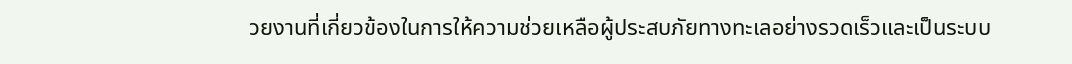วยงานที่เกี่ยวข้องในการให้ความช่วยเหลือผู้ประสบภัยทางทะเลอย่างรวดเร็วและเป็นระบบ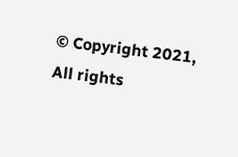© Copyright 2021, All rights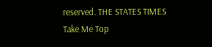reserved. THE STATES TIMES
Take Me Top